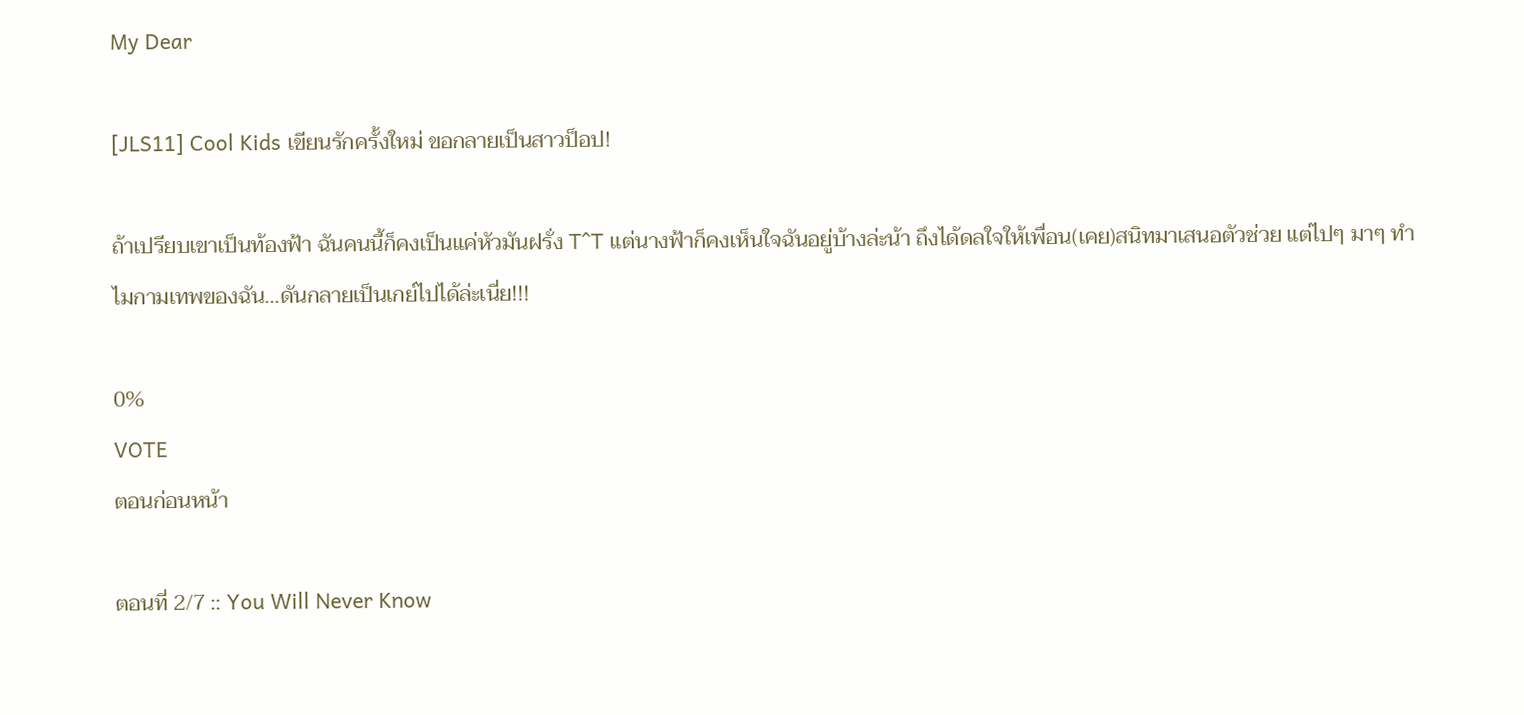My Dear

[JLS11] Cool Kids เขียนรักครั้งใหม่ ขอกลายเป็นสาวป็อป!

ถ้าเปรียบเขาเป็นท้องฟ้า ฉันคนนี้ก็คงเป็นแค่หัวมันฝรั่ง T^T แต่นางฟ้าก็คงเห็นใจฉันอยู่บ้างล่ะน้า ถึงได้ดลใจให้เพื่อน(เคย)สนิทมาเสนอตัวช่วย แต่ไปๆ มาๆ ทำไมกามเทพของฉัน...ดันกลายเป็นเกย์ไปได้ล่ะเนี่ย!!!

0%
VOTE
ตอนก่อนหน้า

ตอนที่ 2/7 :: You Will Never Know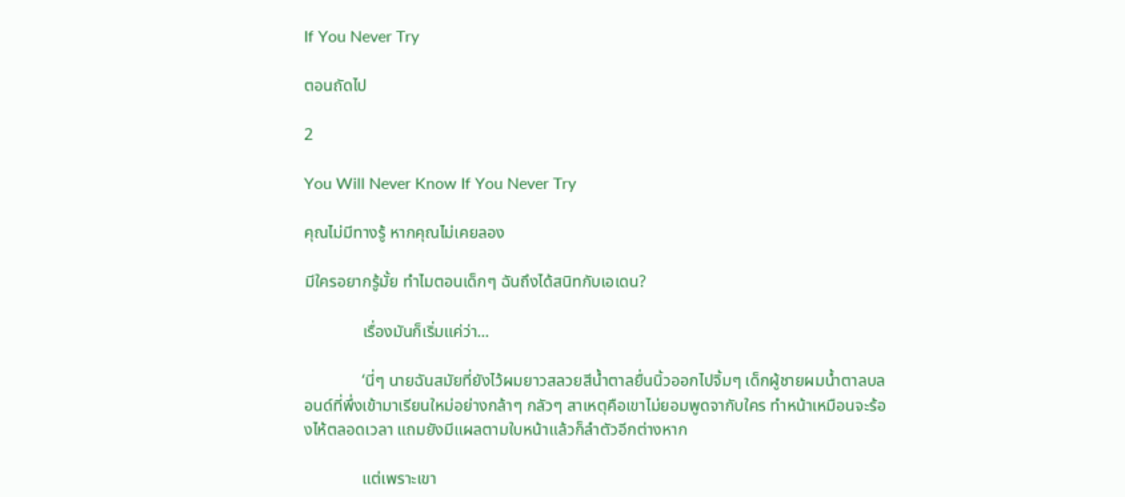If You Never Try

ตอนถัดไป

2

You Will Never Know If You Never Try

คุณไม่มีทางรู้ หากคุณไม่เคยลอง

มีใครอยากรู้มั้ย ทำไมตอนเด็กๆ ฉันถึงได้สนิทกับเอเดน?

              เรื่องมันก็เริ่มแค่ว่า...

              ‘นี่ๆ นายฉันสมัยที่ยังไว้ผมยาวสลวยสีน้ำตาลยื่นนิ้วออกไปจิ้มๆ เด็กผู้ชายผมน้ำตาลบลอนด์ที่พึ่งเข้ามาเรียนใหม่อย่างกล้าๆ กลัวๆ สาเหตุคือเขาไม่ยอมพูดจากับใคร ทำหน้าเหมือนจะร้องไห้ตลอดเวลา แถมยังมีแผลตามใบหน้าแล้วก็ลำตัวอีกต่างหาก

              แต่เพราะเขา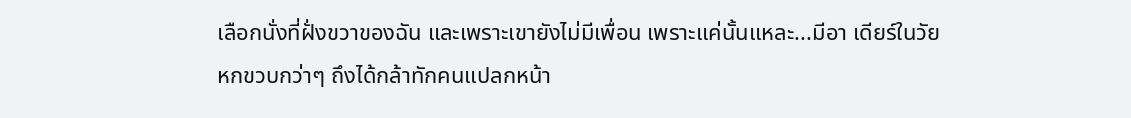เลือกนั่งที่ฝั่งขวาของฉัน และเพราะเขายังไม่มีเพื่อน เพราะแค่นั้นแหละ...มีอา เดียร์ในวัยหกขวบกว่าๆ ถึงได้กล้าทักคนแปลกหน้า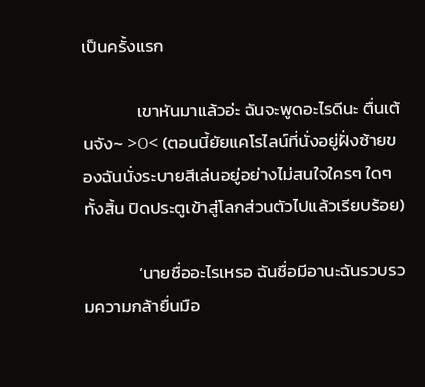เป็นครั้งแรก

              เขาหันมาแล้วอ่ะ ฉันจะพูดอะไรดีนะ ตื่นเต้นจัง~ >O< (ตอนนี้ยัยแคโรไลน์ที่นั่งอยู่ฝั่งซ้ายของฉันนั่งระบายสีเล่นอยู่อย่างไม่สนใจใครๆ ใดๆ ทั้งสิ้น ปิดประตูเข้าสู่โลกส่วนตัวไปแล้วเรียบร้อย)

              ‘นายชื่ออะไรเหรอ ฉันชื่อมีอานะฉันรวบรวมความกล้ายื่นมือ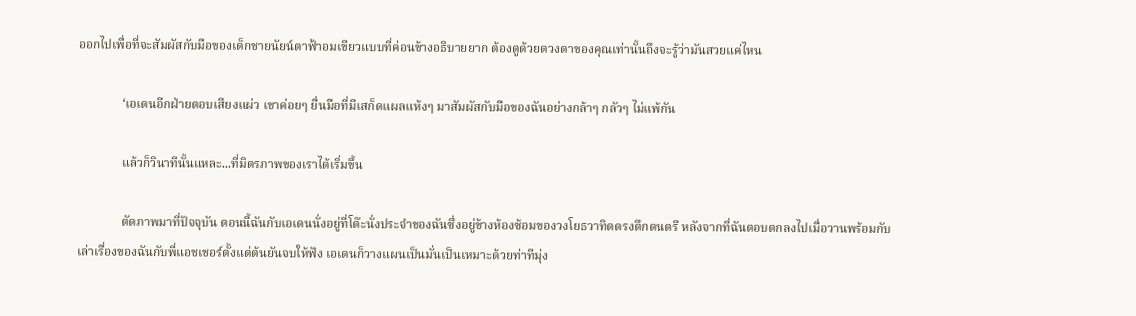ออกไปเพื่อที่จะสัมผัสกับมือของเด็กชายนัยน์ตาฟ้าอมเขียวแบบที่ค่อนข้างอธิบายยาก ต้องดูด้วยดวงตาของคุณเท่านั้นถึงจะรู้ว่ามันสวยแค่ไหน

              ‘เอเดนอีกฝ่ายตอบเสียงแผ่ว เขาค่อยๆ ยื่นมือที่มีเสก็ดแผลแห้งๆ มาสัมผัสกับมือของฉันอย่างกล้าๆ กลัวๆ ไม่แพ้กัน

              แล้วก็วินาทีนั้นแหละ...ที่มิตรภาพของเราได้เริ่มขึ้น

              ตัดภาพมาที่ปัจจุบัน ตอนนี้ฉันกับเอเดนนั่งอยู่ที่โต๊ะนั่งประจำของฉันซึ่งอยู่ข้างห้องซ้อมของวงโยธวาทิตตรงตึกดนตรี หลังจากที่ฉันตอบตกลงไปเมื่อวานพร้อมกับเล่าเรื่องของฉันกับพี่แอชเชอร์ตั้งแต่ต้นยันจบให้ฟัง เอเดนก็วางแผนเป็นมั่นเป็นเหมาะด้วยท่าทีมุ่ง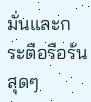มั่นและกระตือรือร้นสุดๆ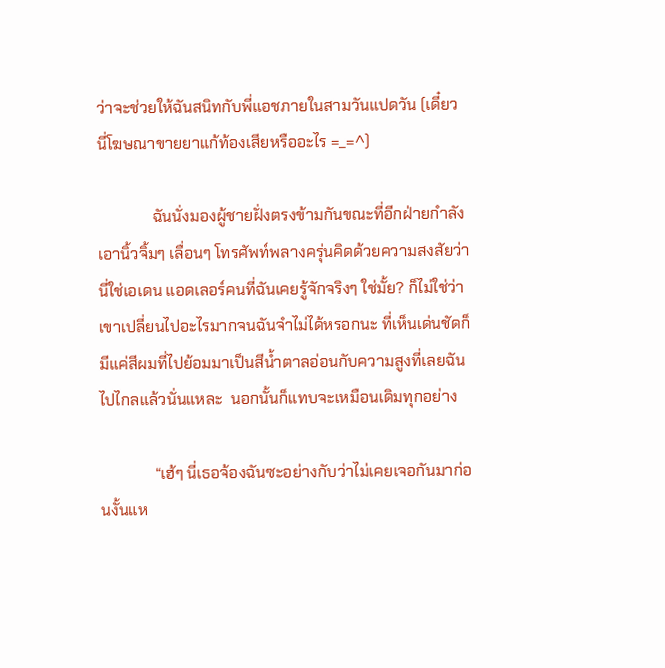ว่าจะช่วยให้ฉันสนิทกับพี่แอชภายในสามวันแปดวัน (เดี๋ยว นี่โฆษณาขายยาแก้ท้องเสียหรืออะไร =_=^)

              ฉันนั่งมองผู้ชายฝั่งตรงข้ามกันขณะที่อีกฝ่ายกำลังเอานิ้วจิ้มๆ เลื่อนๆ โทรศัพท์พลางครุ่นคิดด้วยความสงสัยว่านี่ใช่เอเดน แอดเลอร์คนที่ฉันเคยรู้จักจริงๆ ใช่มั้ย? ก็ไม่ใช่ว่าเขาเปลี่ยนไปอะไรมากจนฉันจำไม่ได้หรอกนะ ที่เห็นเด่นชัดก็มีแค่สีผมที่ไปย้อมมาเป็นสีน้ำตาลอ่อนกับความสูงที่เลยฉันไปไกลแล้วนั่นแหละ  นอกนั้นก็แทบจะเหมือนเดิมทุกอย่าง

              “เฮ้ๆ นี่เธอจ้องฉันซะอย่างกับว่าไม่เคยเจอกันมาก่อนงั้นแห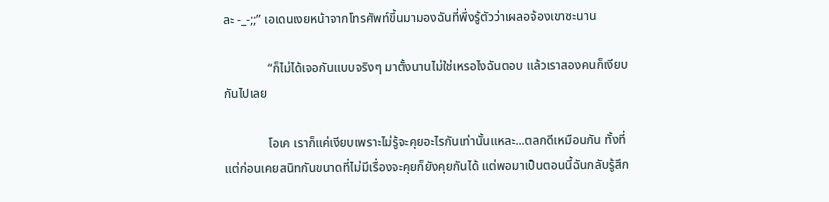ละ -_-;;” เอเดนเงยหน้าจากโทรศัพท์ขึ้นมามองฉันที่พึ่งรู้ตัวว่าเผลอจ้องเขาซะนาน

              “ก็ไม่ได้เจอกันแบบจริงๆ มาตั้งนานไม่ใช่เหรอไงฉันตอบ แล้วเราสองคนก็เงียบกันไปเลย

              โอเค เราก็แค่เงียบเพราะไม่รู้จะคุยอะไรกันเท่านั้นแหละ...ตลกดีเหมือนกัน ทั้งที่แต่ก่อนเคยสนิทกันขนาดที่ไม่มีเรื่องจะคุยก็ยังคุยกันได้ แต่พอมาเป็นตอนนี้ฉันกลับรู้สึก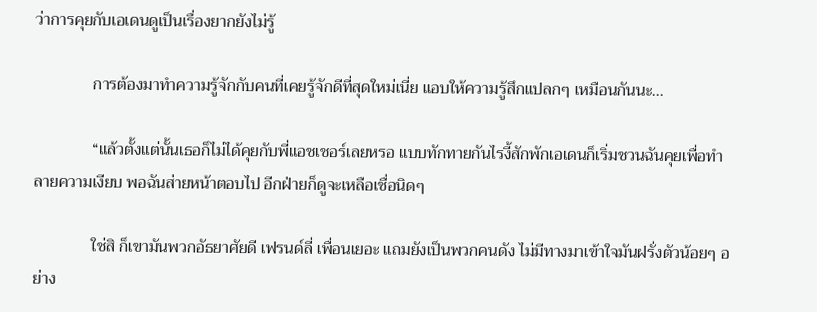ว่าการคุยกับเอเดนดูเป็นเรื่องยากยังไม่รู้

              การต้องมาทำความรู้จักกับคนที่เคยรู้จักดีที่สุดใหม่เนี่ย แอบให้ความรู้สึกแปลกๆ เหมือนกันนะ...

              “แล้วตั้งแต่นั้นเธอก็ไม่ได้คุยกับพี่แอชเชอร์เลยหรอ แบบทักทายกันไรงี้สักพักเอเดนก็เริ่มชวนฉันคุยเพื่อทำลายความเงียบ พอฉันส่ายหน้าตอบไป อีกฝ่ายก็ดูจะเหลือเชื่อนิดๆ

              ใช่สิ ก็เขามันพวกอัธยาศัยดี เฟรนด์ลี่ เพื่อนเยอะ แถมยังเป็นพวกคนดัง ไม่มีทางมาเข้าใจมันฝรั่งตัวน้อยๆ อย่าง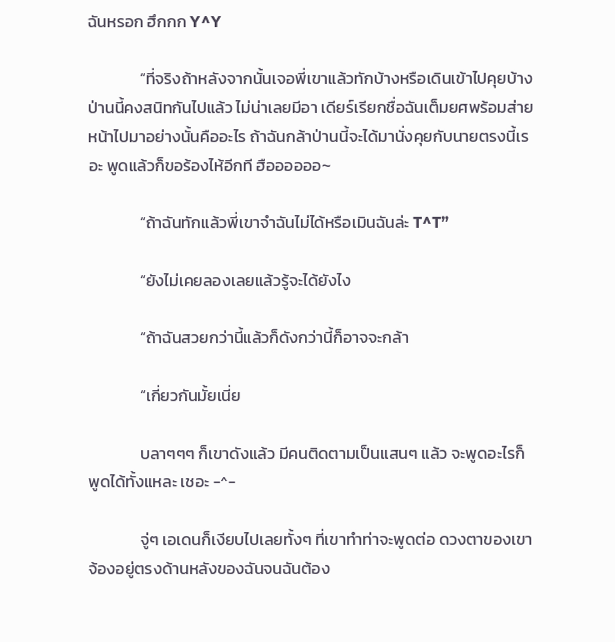ฉันหรอก ฮึกกก Y^Y

              “ที่จริงถ้าหลังจากนั้นเจอพี่เขาแล้วทักบ้างหรือเดินเข้าไปคุยบ้างป่านนี้คงสนิทกันไปแล้ว ไม่น่าเลยมีอา เดียร์เรียกชื่อฉันเต็มยศพร้อมส่ายหน้าไปมาอย่างนั้นคืออะไร ถ้าฉันกล้าป่านนี้จะได้มานั่งคุยกับนายตรงนี้เรอะ พูดแล้วก็ขอร้องไห้อีกที ฮืออออออ~

              “ถ้าฉันทักแล้วพี่เขาจำฉันไม่ได้หรือเมินฉันล่ะ T^T”

              “ยังไม่เคยลองเลยแล้วรู้จะได้ยังไง

              “ถ้าฉันสวยกว่านี้แล้วก็ดังกว่านี้ก็อาจจะกล้า

              “เกี่ยวกันมั้ยเนี่ย

              บลาๆๆๆ ก็เขาดังแล้ว มีคนติดตามเป็นแสนๆ แล้ว จะพูดอะไรก็พูดได้ทั้งแหละ เชอะ -^-

              จู่ๆ เอเดนก็เงียบไปเลยทั้งๆ ที่เขาทำท่าจะพูดต่อ ดวงตาของเขาจ้องอยู่ตรงด้านหลังของฉันจนฉันต้อง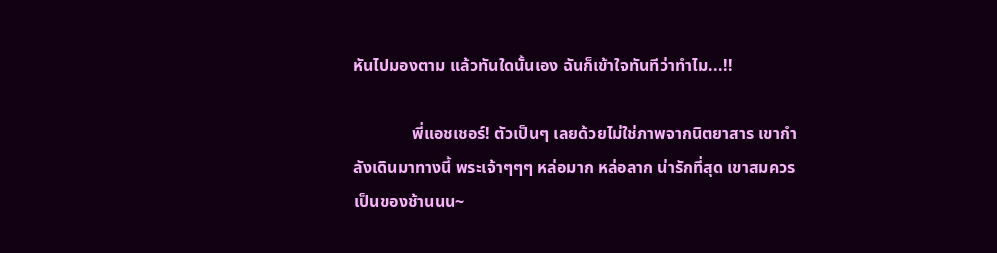หันไปมองตาม แล้วทันใดนั้นเอง ฉันก็เข้าใจทันทีว่าทำไม...!!

              พี่แอชเชอร์! ตัวเป็นๆ เลยด้วยไม่ใช่ภาพจากนิตยาสาร เขากำลังเดินมาทางนี้ พระเจ้าๆๆๆ หล่อมาก หล่อลาก น่ารักที่สุด เขาสมควรเป็นของช้านนน~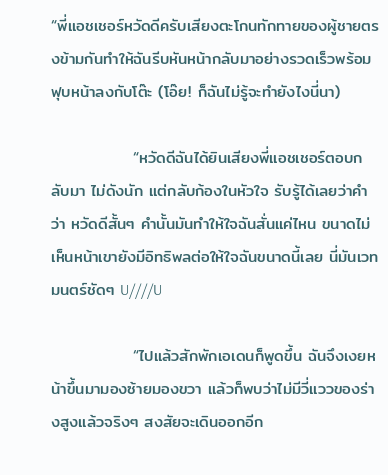“พี่แอชเชอร์หวัดดีครับเสียงตะโกนทักทายของผู้ชายตรงข้ามกันทำให้ฉันรีบหันหน้ากลับมาอย่างรวดเร็วพร้อมฟุบหน้าลงกับโต๊ะ (โอ๊ย! ก็ฉันไม่รู้จะทำยังไงนี่นา)

              “หวัดดีฉันได้ยินเสียงพี่แอชเชอร์ตอบกลับมา ไม่ดังนัก แต่กลับก้องในหัวใจ รับรู้ได้เลยว่าคำว่า หวัดดีสั้นๆ คำนั้นมันทำให้ใจฉันสั่นแค่ไหน ขนาดไม่เห็นหน้าเขายังมีอิทธิพลต่อให้ใจฉันขนาดนี้เลย นี่มันเวทมนตร์ชัดๆ U////U

              “ไปแล้วสักพักเอเดนก็พูดขึ้น ฉันจึงเงยหน้าขึ้นมามองซ้ายมองขวา แล้วก็พบว่าไม่มีวี่แววของร่างสูงแล้วจริงๆ สงสัยจะเดินออกอีก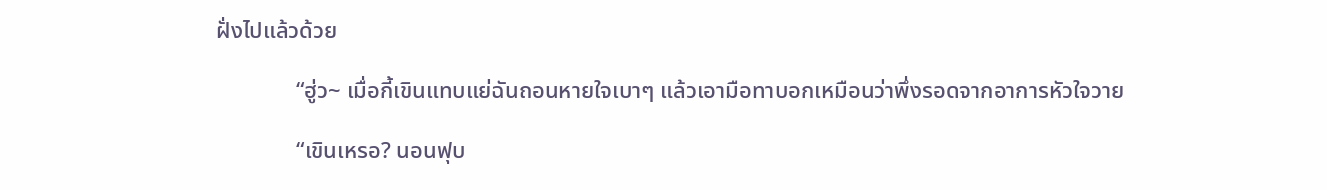ฝั่งไปแล้วด้วย

              “ฮู่ว~ เมื่อกี้เขินแทบแย่ฉันถอนหายใจเบาๆ แล้วเอามือทาบอกเหมือนว่าพึ่งรอดจากอาการหัวใจวาย

              “เขินเหรอ? นอนฟุบ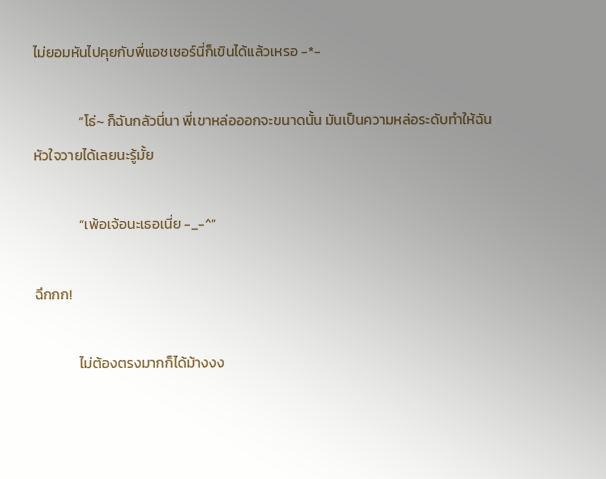ไม่ยอมหันไปคุยกับพี่แอชเชอร์นี่ก็เขินได้แล้วเหรอ -*-

              “โธ่~ ก็ฉันกลัวนี่นา พี่เขาหล่อออกจะขนาดนั้น มันเป็นความหล่อระดับทำให้ฉันหัวใจวายได้เลยนะรู้มั้ย

              “เพ้อเจ้อนะเธอเนี่ย -_-^”

ฉึกกก!

              ไม่ต้องตรงมากก็ได้ม้างงง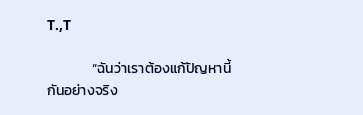T.,T

              “ฉันว่าเราต้องแก้ปัญหานี้กันอย่างจริง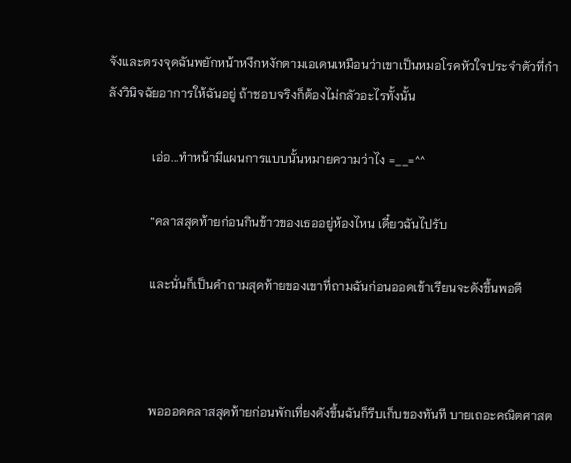จังและตรงจุดฉันพยักหน้าหงึกหงักตามเอเดนเหมือนว่าเขาเป็นหมอโรคหัวใจประจำตัวที่กำลังวินิจฉัยอาการให้ฉันอยู่ ถ้าชอบจริงก็ต้องไม่กลัวอะไรทั้งนั้น

              เอ่อ...ทำหน้ามีแผนการแบบนั้นหมายความว่าไง =__=^^

              “คลาสสุดท้ายก่อนกินข้าวของเธออยู่ห้องไหน เดี๋ยวฉันไปรับ

              และนั่นก็เป็นคำถามสุดท้ายของเขาที่ถามฉันก่อนออดเข้าเรียนจะดังขึ้นพอดี



              พอออดคลาสสุดท้ายก่อนพักเที่ยงดังขึ้นฉันก็รีบเก็บของทันที บายเถอะคณิตศาสต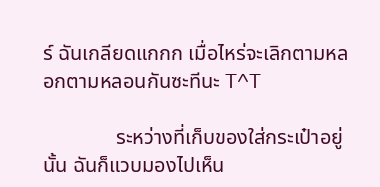ร์ ฉันเกลียดแกกก เมื่อไหร่จะเลิกตามหลอกตามหลอนกันซะทีนะ T^T

              ระหว่างที่เก็บของใส่กระเป๋าอยู่นั้น ฉันก็แวบมองไปเห็น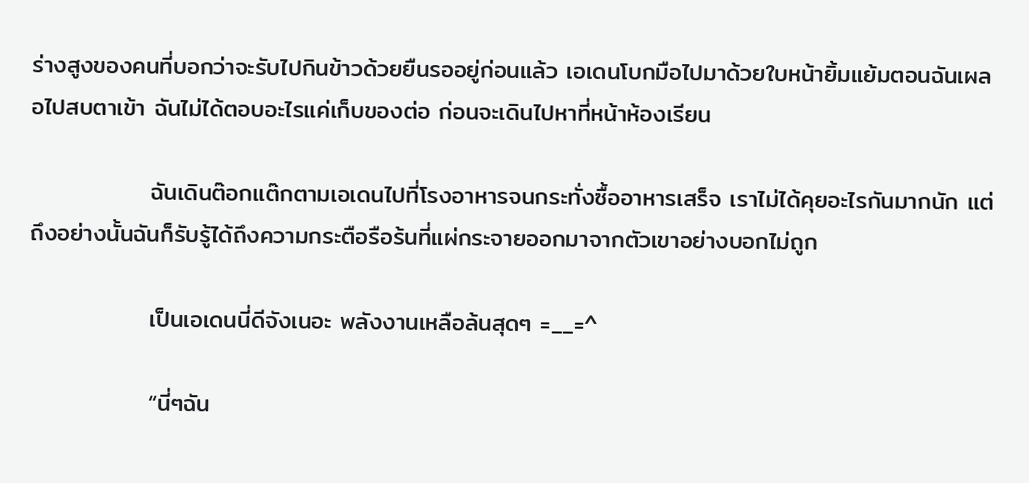ร่างสูงของคนที่บอกว่าจะรับไปกินข้าวด้วยยืนรออยู่ก่อนแล้ว เอเดนโบกมือไปมาด้วยใบหน้ายิ้มแย้มตอนฉันเผลอไปสบตาเข้า ฉันไม่ได้ตอบอะไรแค่เก็บของต่อ ก่อนจะเดินไปหาที่หน้าห้องเรียน

              ฉันเดินต๊อกแต๊กตามเอเดนไปที่โรงอาหารจนกระทั่งซื้ออาหารเสร็จ เราไม่ได้คุยอะไรกันมากนัก แต่ถึงอย่างนั้นฉันก็รับรู้ได้ถึงความกระตือรือร้นที่แผ่กระจายออกมาจากตัวเขาอย่างบอกไม่ถูก

              เป็นเอเดนนี่ดีจังเนอะ พลังงานเหลือล้นสุดๆ =__=^

              “นี่ๆฉัน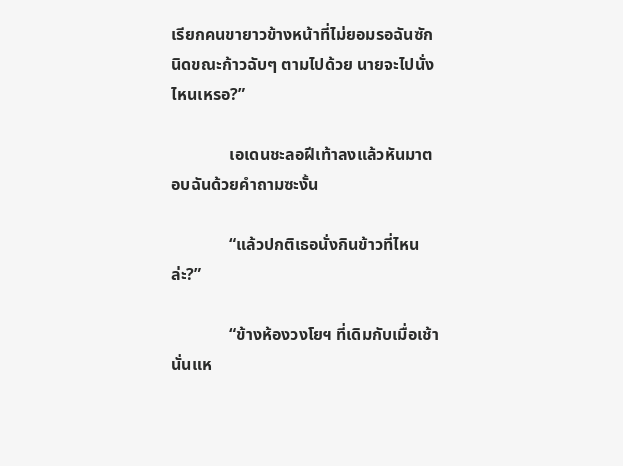เรียกคนขายาวข้างหน้าที่ไม่ยอมรอฉันซักนิดขณะก้าวฉับๆ ตามไปด้วย นายจะไปนั่งไหนเหรอ?”

              เอเดนชะลอฝีเท้าลงแล้วหันมาตอบฉันด้วยคำถามซะงั้น

              “แล้วปกติเธอนั่งกินข้าวที่ไหนล่ะ?”

              “ข้างห้องวงโยฯ ที่เดิมกับเมื่อเช้านั่นแห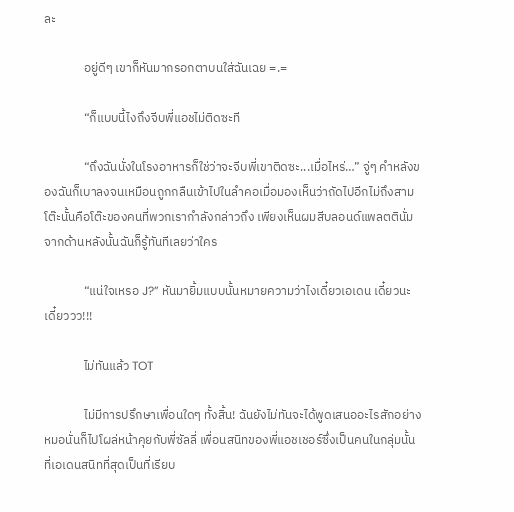ละ

              อยู่ดีๆ เขาก็หันมากรอกตาบนใส่ฉันเฉย =.=

              “ก็แบบนี้ไงถึงจีบพี่แอชไม่ติดซะที

              “ถึงฉันนั่งในโรงอาหารก็ใช่ว่าจะจีบพี่เขาติดซะ...เมื่อไหร่…” จู่ๆ คำหลังของฉันก็เบาลงจนเหมือนถูกกลืนเข้าไปในลำคอเมื่อมองเห็นว่าถัดไปอีกไม่ถึงสามโต๊ะนั้นคือโต๊ะของคนที่พวกเรากำลังกล่าวถึง เพียงเห็นผมสีบลอนด์แพลตตินั่มจากด้านหลังนั้นฉันก็รู้ทันทีเลยว่าใคร

              “แน่ใจเหรอ J?” หันมายิ้มแบบนั้นหมายความว่าไงเดี๋ยวเอเดน เดี๋ยวนะเดี๋ยววว!!!

              ไม่ทันแล้ว TOT

              ไม่มีการปรึกษาเพื่อนใดๆ ทั้งสิ้น! ฉันยังไม่ทันจะได้พูดเสนออะไรสักอย่างหมอนั่นก็ไปโผล่หน้าคุยกับพี่ซัลลี่ เพื่อนสนิทของพี่แอชเชอร์ซึ่งเป็นคนในกลุ่มนั้นที่เอเดนสนิทที่สุดเป็นที่เรียบ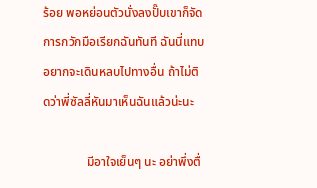ร้อย พอหย่อนตัวนั่งลงปั๊บเขาก็จัดการกวักมือเรียกฉันทันที ฉันนี่แทบอยากจะเดินหลบไปทางอื่น ถ้าไม่ติดว่าพี่ซัลลี่หันมาเห็นฉันแล้วน่ะนะ

              มีอาใจเย็นๆ นะ อย่าพึ่งตื่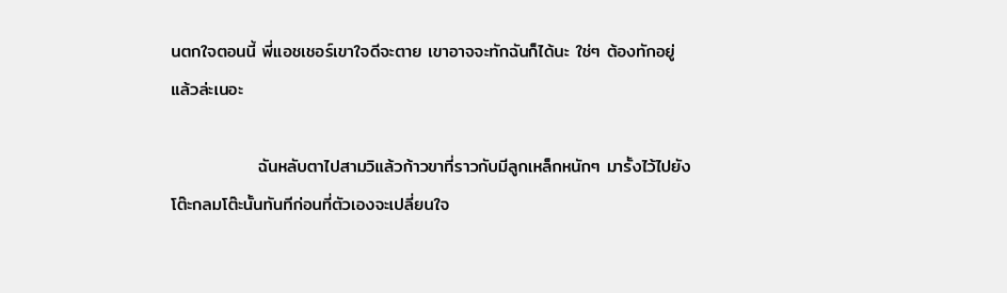นตกใจตอนนี้ พี่แอชเชอร์เขาใจดีจะตาย เขาอาจจะทักฉันก็ได้นะ ใช่ๆ ต้องทักอยู่แล้วล่ะเนอะ

              ฉันหลับตาไปสามวิแล้วก้าวขาที่ราวกับมีลูกเหล็กหนักๆ มารั้งไว้ไปยังโต๊ะกลมโต๊ะนั้นทันทีก่อนที่ตัวเองจะเปลี่ยนใจ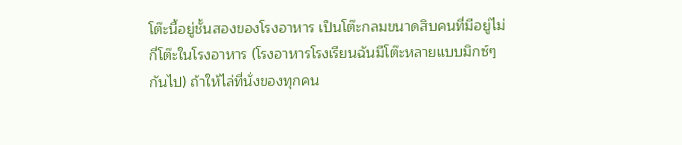โต๊ะนี้อยู่ชั้นสองของโรงอาหาร เป็นโต๊ะกลมขนาดสิบคนที่มีอยู่ไม่กี่โต๊ะในโรงอาหาร (โรงอาหารโรงเรียนฉันมีโต๊ะหลายแบบมิกซ์ๆ กันไป) ถ้าให้ไล่ที่นั่งของทุกคน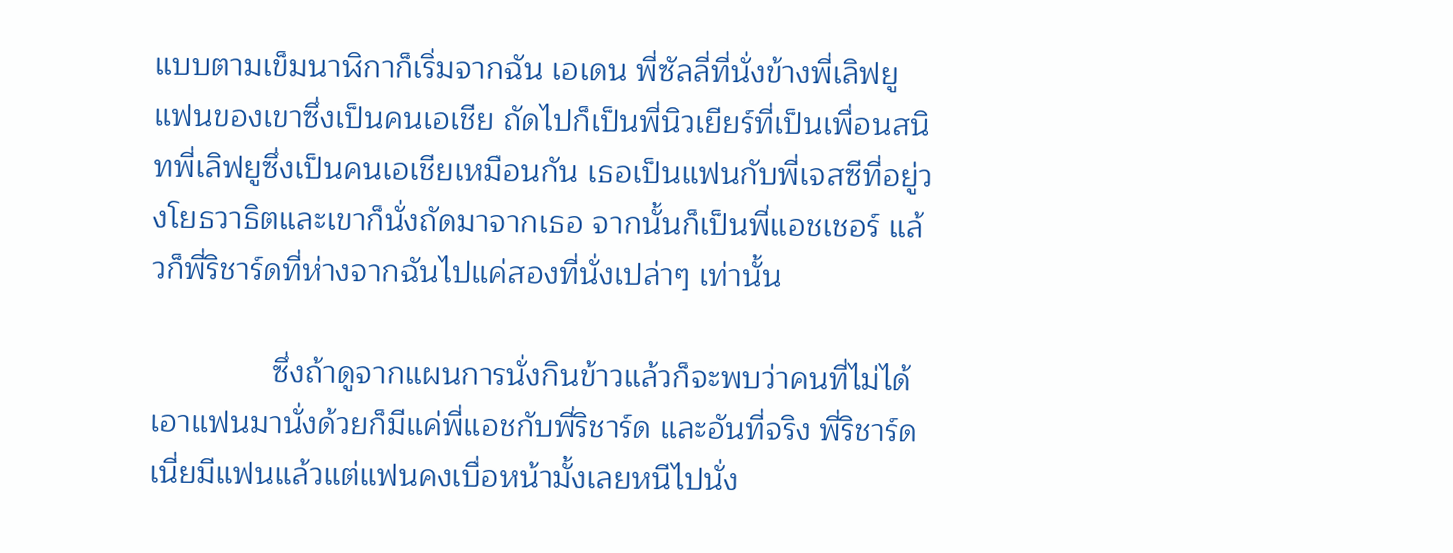แบบตามเข็มนาฬิกาก็เริ่มจากฉัน เอเดน พี่ซัลลี่ที่นั่งข้างพี่เลิฟยูแฟนของเขาซึ่งเป็นคนเอเชีย ถัดไปก็เป็นพี่นิวเยียร์ที่เป็นเพื่อนสนิทพี่เลิฟยูซึ่งเป็นคนเอเชียเหมือนกัน เธอเป็นแฟนกับพี่เจสซีที่อยู่วงโยธวาธิตและเขาก็นั่งถัดมาจากเธอ จากนั้นก็เป็นพี่แอชเชอร์ แล้วก็พี่ริชาร์ดที่ห่างจากฉันไปแค่สองที่นั่งเปล่าๆ เท่านั้น

              ซึ่งถ้าดูจากแผนการนั่งกินข้าวแล้วก็จะพบว่าคนที่ไม่ได้เอาแฟนมานั่งด้วยก็มีแค่พี่แอชกับพี่ริชาร์ด และอันที่จริง พี่ริชาร์ดเนี่ยมีแฟนแล้วแต่แฟนคงเบื่อหน้ามั้งเลยหนีไปนั่ง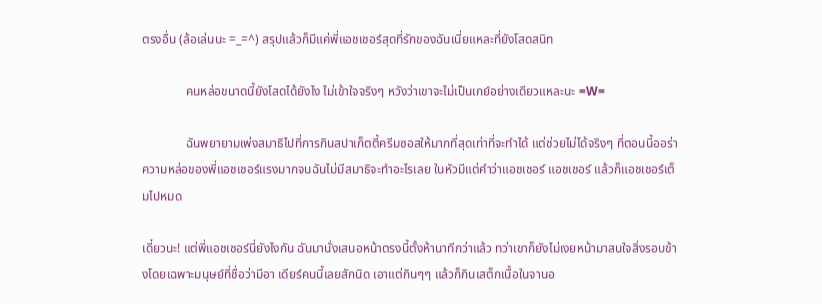ตรงอื่น (ล้อเล่นนะ =_=^) สรุปแล้วก็มีแค่พี่แอชเชอร์สุดที่รักของฉันเนี่ยแหละที่ยังโสดสนิท

              คนหล่อขนาดนี้ยังโสดได้ยังไง ไม่เข้าใจจริงๆ หวังว่าเขาจะไม่เป็นเกย์อย่างเดียวแหละนะ =W=

              ฉันพยายามเพ่งสมาธิไปที่การกินสปาเก็ตตี้ครีมซอสให้มากที่สุดเท่าที่จะทำได้ แต่ช่วยไม่ได้จริงๆ ที่ตอนนี้ออร่าความหล่อของพี่แอชเชอร์แรงมากจนฉันไม่มีสมาธิจะทำอะไรเลย ในหัวมีแต่คำว่าแอชเชอร์ แอชเชอร์ แล้วก็แอชเชอร์เต็มไปหมด

เดี๋ยวนะ! แต่พี่แอชเชอร์นี่ยังไงกัน ฉันมานั่งเสนอหน้าตรงนี้ตั้งห้านาทีกว่าแล้ว ทว่าเขาก็ยังไม่เงยหน้ามาสนใจสิ่งรอบข้างโดยเฉพาะมนุษย์ที่ชื่อว่ามีอา เดียร์คนนี้เลยสักนิด เอาแต่กินๆๆ แล้วก็กินเสต็กเนื้อในจานอ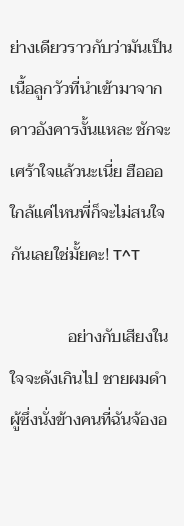ย่างเดียวราวกับว่ามันเป็นเนื้อลูกวัวที่นำเข้ามาจากดาวอังคารงั้นแหละ ชักจะเศร้าใจแล้วนะเนี่ย ฮือออ ใกล้แค่ไหนพี่ก็จะไม่สนใจกันเลยใช่มั้ยคะ! T^T

              อย่างกับเสียงในใจจะดังเกินไป ชายผมดำผู้ซึ่งนั่งข้างคนที่ฉันจ้องอ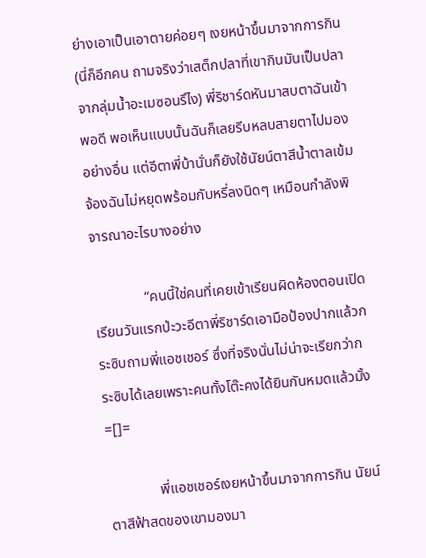ย่างเอาเป็นเอาตายค่อยๆ เงยหน้าขึ้นมาจากการกิน (นี่ก็อีกคน ถามจริงว่าเสต็กปลาที่เขากินมันเป็นปลาจากลุ่มน้ำอะเมซอนรึไง) พี่ริชาร์ดหันมาสบตาฉันเข้าพอดี พอเห็นแบบนั้นฉันก็เลยรีบหลบสายตาไปมองอย่างอื่น แต่อีตาพี่บ้านั่นก็ยังใช้นัยน์ตาสีน้ำตาลเข้มจ้องฉันไม่หยุดพร้อมกับหรี่ลงนิดๆ เหมือนกำลังพิจารณาอะไรบางอย่าง

              “คนนี้ใช่คนที่เคยเข้าเรียนผิดห้องตอนเปิดเรียนวันแรกป่ะวะอีตาพี่ริชาร์ดเอามือป้องปากแล้วกระซิบถามพี่แอชเชอร์ ซึ่งที่จริงนั่นไม่น่าจะเรียกว่ากระซิบได้เลยเพราะคนทั้งโต๊ะคงได้ยินกันหมดแล้วมั้ง =[]=

              พี่แอชเชอร์เงยหน้าขึ้นมาจากการกิน นัยน์ตาสีฟ้าสดของเขามองมา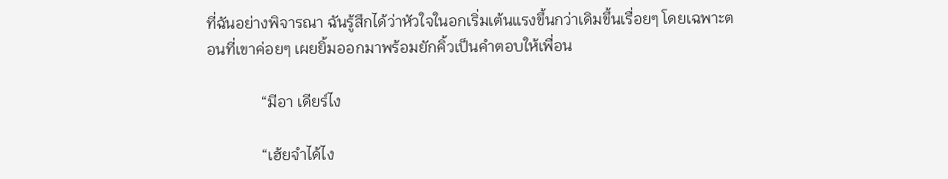ที่ฉันอย่างพิจารณา ฉันรู้สึกได้ว่าหัวใจในอกเริ่มเต้นแรงขึ้นกว่าเดิมขึ้นเรื่อยๆ โดยเฉพาะตอนที่เขาค่อยๆ เผยยิ้มออกมาพร้อมยักคิ้วเป็นคำตอบให้เพื่อน

              “มีอา เดียร์ไง

              “เฮ้ยจำได้ไง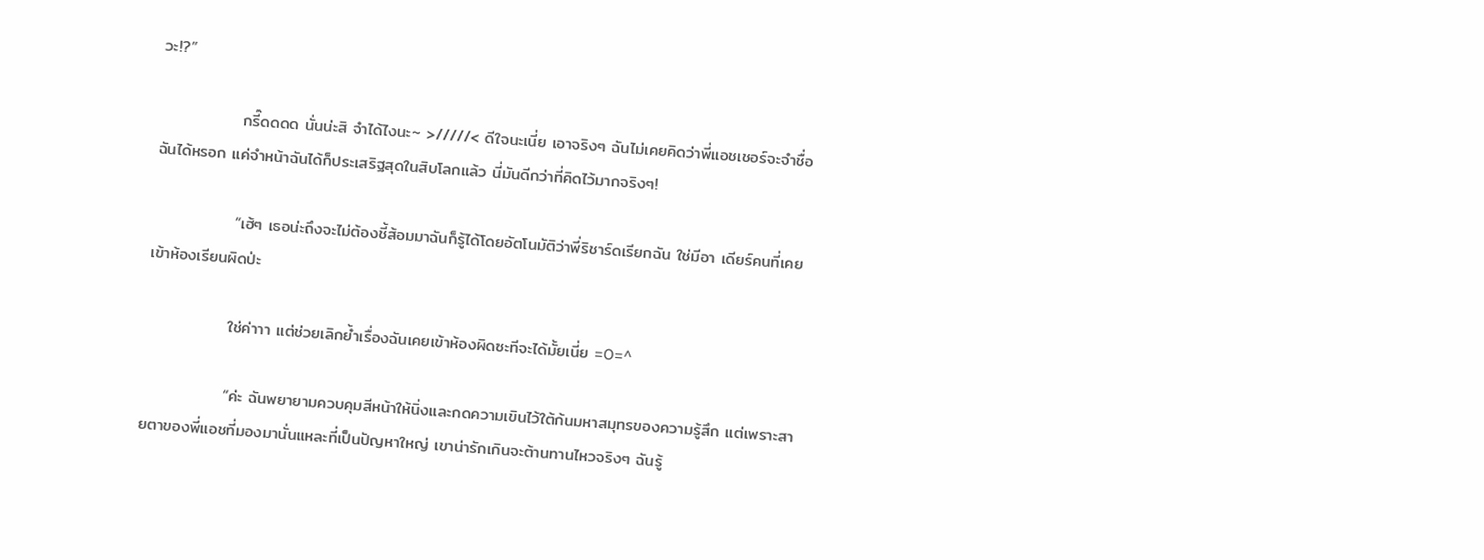วะ!?”

              กรี๊ดดดด นั่นน่ะสิ จำได้ไงนะ~ >/////< ดีใจนะเนี่ย เอาจริงๆ ฉันไม่เคยคิดว่าพี่แอชเชอร์จะจำชื่อฉันได้หรอก แค่จำหน้าฉันได้ก็ประเสริฐสุดในสิบโลกแล้ว นี่มันดีกว่าที่คิดไว้มากจริงๆ!

              “เฮ้ๆ เธอน่ะถึงจะไม่ต้องชี้ส้อมมาฉันก็รู้ได้โดยอัตโนมัติว่าพี่ริชาร์ดเรียกฉัน ใช่มีอา เดียร์คนที่เคยเข้าห้องเรียนผิดป่ะ

              ใช่ค่าาา แต่ช่วยเลิกย้ำเรื่องฉันเคยเข้าห้องผิดซะทีจะได้มั้ยเนี่ย =O=^

              “ค่ะ ฉันพยายามควบคุมสีหน้าให้นิ่งและกดความเขินไว้ใต้ก้นมหาสมุทรของความรู้สึก แต่เพราะสายตาของพี่แอชที่มองมานั่นแหละที่เป็นปัญหาใหญ่ เขาน่ารักเกินจะต้านทานไหวจริงๆ ฉันรู้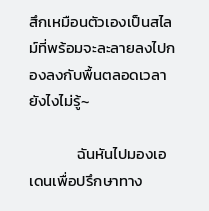สึกเหมือนตัวเองเป็นสไลม์ที่พร้อมจะละลายลงไปกองลงกับพื้นตลอดเวลายังไงไม่รู้~

              ฉันหันไปมองเอเดนเพื่อปรึกษาทาง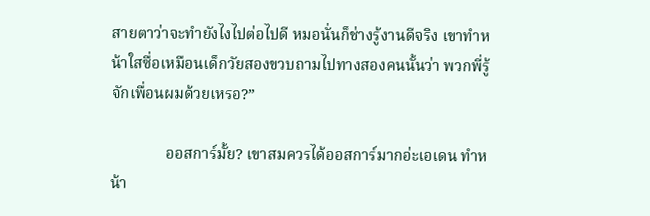สายตาว่าจะทำยังไงไปต่อไปดี หมอนั่นก็ช่างรู้งานดีจริง เขาทำหน้าใสซื่อเหมือนเด็กวัยสองขวบถามไปทางสองคนนั้นว่า พวกพี่รู้จักเพื่อนผมด้วยเหรอ?”

              ออสการ์มั้ย? เขาสมควรได้ออสการ์มากอ่ะเอเดน ทำหน้า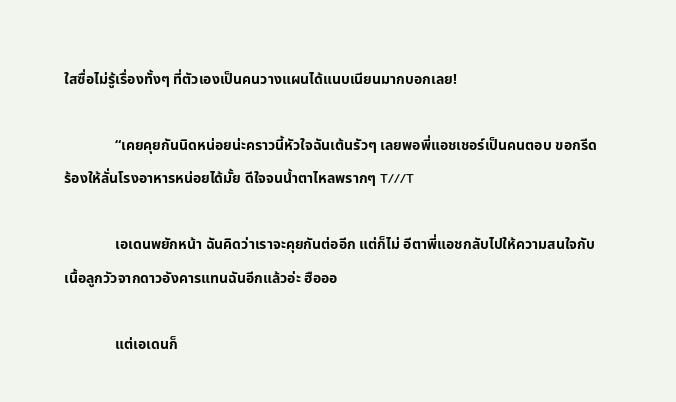ใสซื่อไม่รู้เรื่องทั้งๆ ที่ตัวเองเป็นคนวางแผนได้แนบเนียนมากบอกเลย!

              “เคยคุยกันนิดหน่อยน่ะคราวนี้หัวใจฉันเต้นรัวๆ เลยพอพี่แอชเชอร์เป็นคนตอบ ขอกรีดร้องให้ลั่นโรงอาหารหน่อยได้มั้ย ดีใจจนน้ำตาไหลพรากๆ T///T

              เอเดนพยักหน้า ฉันคิดว่าเราจะคุยกันต่ออีก แต่ก็ไม่ อีตาพี่แอชกลับไปให้ความสนใจกับเนื้อลูกวัวจากดาวอังคารแทนฉันอีกแล้วอ่ะ ฮือออ

              แต่เอเดนก็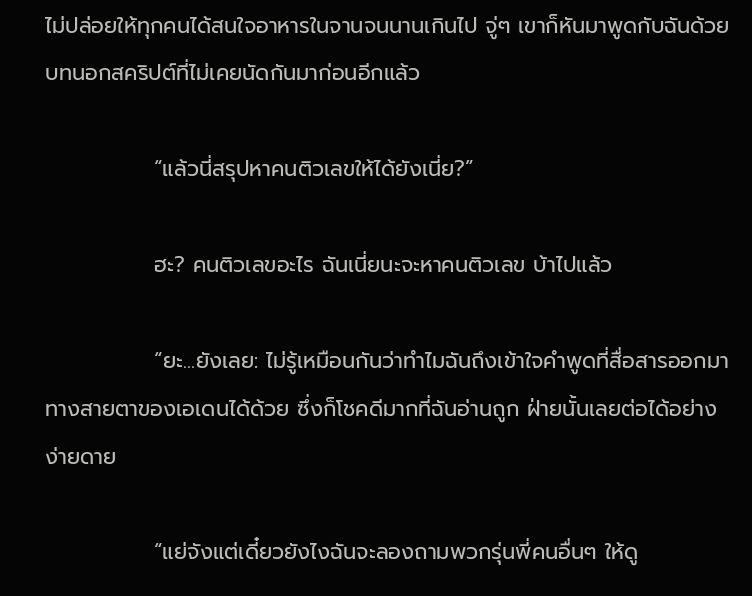ไม่ปล่อยให้ทุกคนได้สนใจอาหารในจานจนนานเกินไป จู่ๆ เขาก็หันมาพูดกับฉันด้วยบทนอกสคริปต์ที่ไม่เคยนัดกันมาก่อนอีกแล้ว

              “แล้วนี่สรุปหาคนติวเลขให้ได้ยังเนี่ย?”

              ฮะ? คนติวเลขอะไร ฉันเนี่ยนะจะหาคนติวเลข บ้าไปแล้ว

              “ยะ...ยังเลย: ไม่รู้เหมือนกันว่าทำไมฉันถึงเข้าใจคำพูดที่สื่อสารออกมาทางสายตาของเอเดนได้ด้วย ซึ่งก็โชคดีมากที่ฉันอ่านถูก ฝ่ายนั้นเลยต่อได้อย่างง่ายดาย

              “แย่จังแต่เดี๋ยวยังไงฉันจะลองถามพวกรุ่นพี่คนอื่นๆ ให้ดู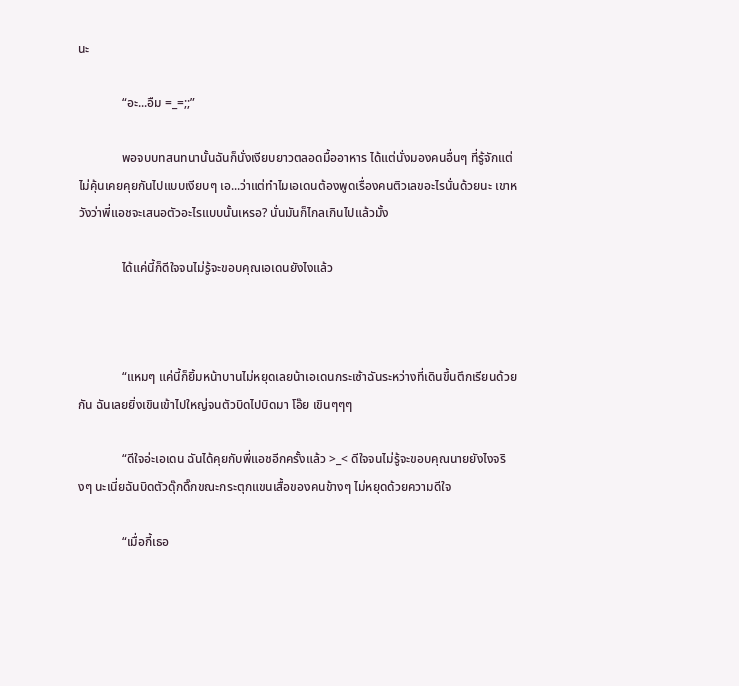นะ

              “อะ...อืม =_=;;”

              พอจบบทสนทนานั้นฉันก็นั่งเงียบยาวตลอดมื้ออาหาร ได้แต่นั่งมองคนอื่นๆ ที่รู้จักแต่ไม่คุ้นเคยคุยกันไปแบบเงียบๆ เอ...ว่าแต่ทำไมเอเดนต้องพูดเรื่องคนติวเลขอะไรนั่นด้วยนะ เขาหวังว่าพี่แอชจะเสนอตัวอะไรแบบนั้นเหรอ? นั่นมันก็ไกลเกินไปแล้วมั้ง

              ได้แค่นี้ก็ดีใจจนไม่รู้จะขอบคุณเอเดนยังไงแล้ว



              “แหมๆ แค่นี้ก็ยิ้มหน้าบานไม่หยุดเลยน้าเอเดนกระเซ้าฉันระหว่างที่เดินขึ้นตึกเรียนด้วยกัน ฉันเลยยิ่งเขินเข้าไปใหญ่จนตัวบิดไปบิดมา โอ๊ย เขินๆๆๆ

              “ดีใจอ่ะเอเดน ฉันได้คุยกับพี่แอชอีกครั้งแล้ว >_< ดีใจจนไม่รู้จะขอบคุณนายยังไงจริงๆ นะเนี่ยฉันบิดตัวดุ๊กดิ๊กขณะกระตุกแขนเสื้อของคนข้างๆ ไม่หยุดด้วยความดีใจ

              “เมื่อกี้เธอ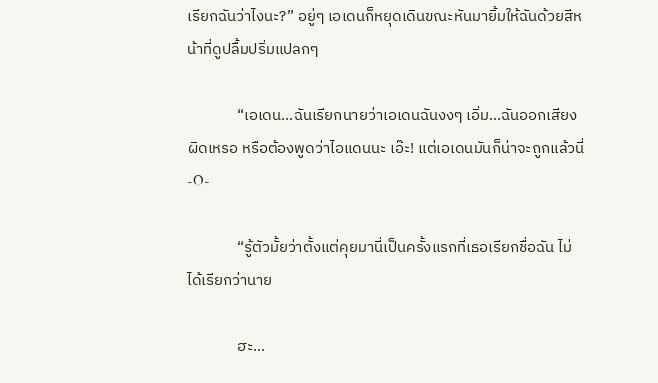เรียกฉันว่าไงนะ?” อยู่ๆ เอเดนก็หยุดเดินขณะหันมายิ้มให้ฉันด้วยสีหน้าที่ดูปลื้มปริ่มแปลกๆ

              “เอเดน...ฉันเรียกนายว่าเอเดนฉันงงๆ เอิ่ม...ฉันออกเสียงผิดเหรอ หรือต้องพูดว่าไอแดนนะ เอ๊ะ! แต่เอเดนมันก็น่าจะถูกแล้วนี่ -O-

              “รู้ตัวมั้ยว่าตั้งแต่คุยมานี่เป็นครั้งแรกที่เธอเรียกชื่อฉัน ไม่ได้เรียกว่านาย

              ฮะ...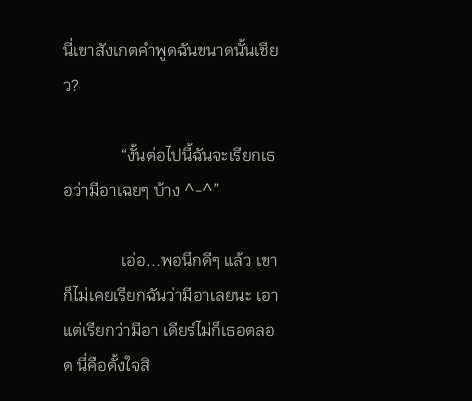นี่เขาสังเกตคำพูดฉันขนาดนั้นเชียว?

              “งั้นต่อไปนี้ฉันจะเรียกเธอว่ามีอาเฉยๆ บ้าง ^-^”

              เอ่อ...พอนึกดีๆ แล้ว เขาก็ไม่เคยเรียกฉันว่ามีอาเลยนะ เอาแต่เรียกว่ามีอา เดียร์ไม่ก็เธอตลอด นี่คือตั้งใจสิ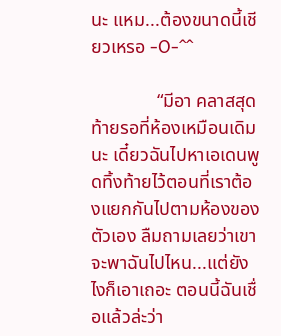นะ แหม...ต้องขนาดนี้เชียวเหรอ -O-^^

              “มีอา คลาสสุดท้ายรอที่ห้องเหมือนเดิมนะ เดี๋ยวฉันไปหาเอเดนพูดทิ้งท้ายไว้ตอนที่เราต้องแยกกันไปตามห้องของตัวเอง ลืมถามเลยว่าเขาจะพาฉันไปไหน...แต่ยังไงก็เอาเถอะ ตอนนี้ฉันเชื่อแล้วล่ะว่า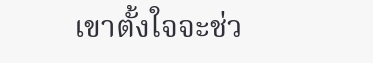เขาตั้งใจจะช่ว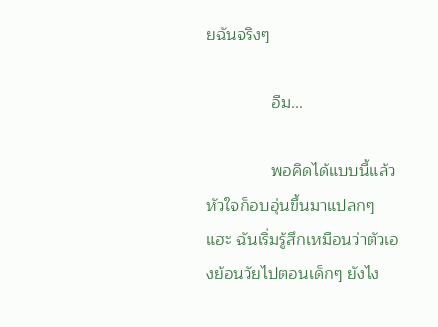ยฉันจริงๆ

              อืม...

              พอคิดได้แบบนี้แล้วหัวใจก็อบอุ่นขึ้นมาแปลกๆ แฮะ ฉันเริ่มรู้สึกเหมือนว่าตัวเองย้อนวัยไปตอนเด็กๆ ยังไง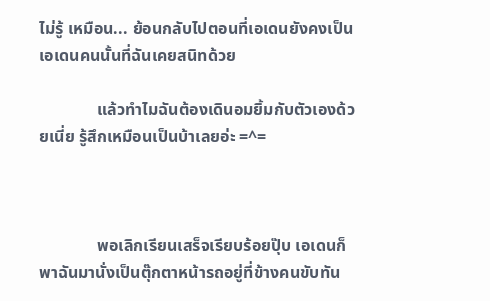ไม่รู้ เหมือน... ย้อนกลับไปตอนที่เอเดนยังคงเป็นเอเดนคนนั้นที่ฉันเคยสนิทด้วย

              แล้วทำไมฉันต้องเดินอมยิ้มกับตัวเองด้วยเนี่ย รู้สึกเหมือนเป็นบ้าเลยอ่ะ =^=



              พอเลิกเรียนเสร็จเรียบร้อยปุ๊บ เอเดนก็พาฉันมานั่งเป็นตุ๊กตาหน้ารถอยู่ที่ข้างคนขับทัน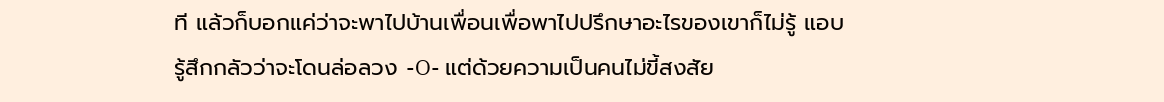ที แล้วก็บอกแค่ว่าจะพาไปบ้านเพื่อนเพื่อพาไปปรึกษาอะไรของเขาก็ไม่รู้ แอบรู้สึกกลัวว่าจะโดนล่อลวง -O- แต่ด้วยความเป็นคนไม่ขี้สงสัย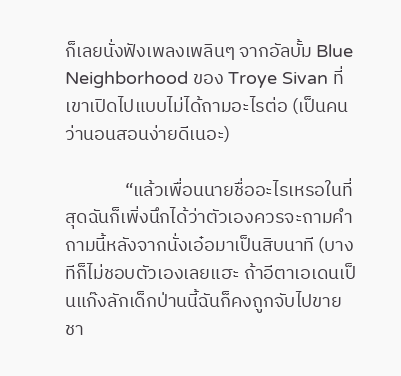ก็เลยนั่งฟังเพลงเพลินๆ จากอัลบั้ม Blue Neighborhood ของ Troye Sivan ที่เขาเปิดไปแบบไม่ได้ถามอะไรต่อ (เป็นคนว่านอนสอนง่ายดีเนอะ)

              “แล้วเพื่อนนายชื่ออะไรเหรอในที่สุดฉันก็เพิ่งนึกได้ว่าตัวเองควรจะถามคำถามนี้หลังจากนั่งเอ๋อมาเป็นสิบนาที (บางทีก็ไม่ชอบตัวเองเลยแฮะ ถ้าอีตาเอเดนเป็นแก๊งลักเด็กป่านนี้ฉันก็คงถูกจับไปขายชา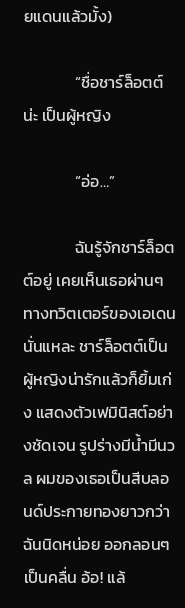ยแดนแล้วมั้ง)

              “ชื่อชาร์ล็อตต์น่ะ เป็นผู้หญิง

              “อ่อ…”

              ฉันรู้จักชาร์ล็อตต์อยู่ เคยเห็นเธอผ่านๆ ทางทวิตเตอร์ของเอเดนนั่นแหละ ชาร์ล็อตต์เป็นผู้หญิงน่ารักแล้วก็ยิ้มเก่ง แสดงตัวเฟมินิสต์อย่างชัดเจน รูปร่างมีน้ำมีนวล ผมของเธอเป็นสีบลอนด์ประกายทองยาวกว่าฉันนิดหน่อย ออกลอนๆ เป็นคลื่น อ้อ! แล้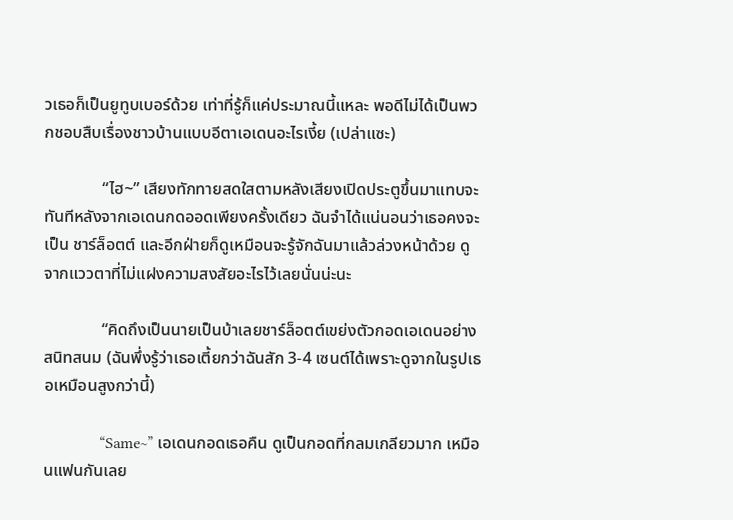วเธอก็เป็นยูทูบเบอร์ด้วย เท่าที่รู้ก็แค่ประมาณนี้แหละ พอดีไม่ได้เป็นพวกชอบสืบเรื่องชาวบ้านแบบอีตาเอเดนอะไรเงี้ย (เปล่าแซะ)

              “ไฮ~” เสียงทักทายสดใสตามหลังเสียงเปิดประตูขึ้นมาแทบจะทันทีหลังจากเอเดนกดออดเพียงครั้งเดียว ฉันจำได้แน่นอนว่าเธอคงจะเป็น ชาร์ล็อตต์ และอีกฝ่ายก็ดูเหมือนจะรู้จักฉันมาแล้วล่วงหน้าด้วย ดูจากแววตาที่ไม่แฝงความสงสัยอะไรไว้เลยนั่นน่ะนะ

              “คิดถึงเป็นนายเป็นบ้าเลยชาร์ล็อตต์เขย่งตัวกอดเอเดนอย่างสนิทสนม (ฉันพึ่งรู้ว่าเธอเตี้ยกว่าฉันสัก 3-4 เซนต์ได้เพราะดูจากในรูปเธอเหมือนสูงกว่านี้)

              “Same~” เอเดนกอดเธอคืน ดูเป็นกอดที่กลมเกลียวมาก เหมือนแฟนกันเลย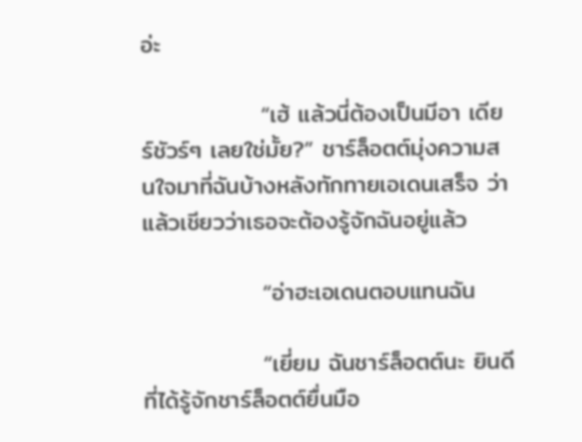อ่ะ

              “เฮ้ แล้วนี่ต้องเป็นมีอา เดียร์ชัวร์ๆ เลยใช่มั้ย?” ชาร์ล็อตต์มุ่งความสนใจมาที่ฉันบ้างหลังทักทายเอเดนเสร็จ ว่าแล้วเชียวว่าเธอจะต้องรู้จักฉันอยู่แล้ว

              “อ่าฮะเอเดนตอบแทนฉัน

              “เยี่ยม ฉันชาร์ล็อตต์นะ ยินดีที่ได้รู้จักชาร์ล็อตต์ยื่นมือ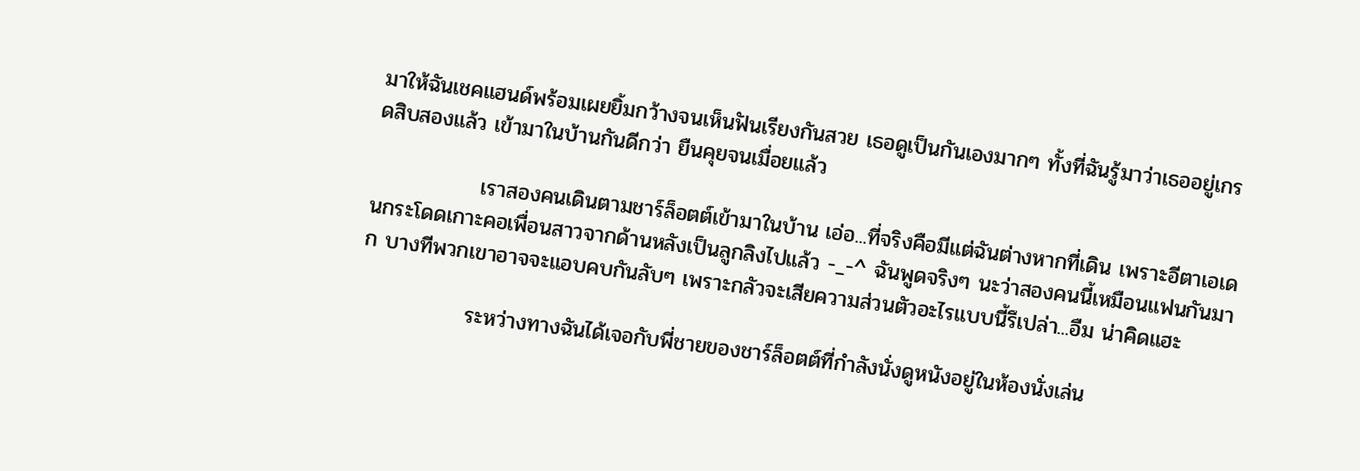มาให้ฉันเชคแฮนด์พร้อมเผยยิ้มกว้างจนเห็นฟันเรียงกันสวย เธอดูเป็นกันเองมากๆ ทั้งที่ฉันรู้มาว่าเธออยู่เกรดสิบสองแล้ว เข้ามาในบ้านกันดีกว่า ยืนคุยจนเมื่อยแล้ว

              เราสองคนเดินตามชาร์ล็อตต์เข้ามาในบ้าน เอ่อ...ที่จริงคือมีแต่ฉันต่างหากที่เดิน เพราะอีตาเอเดนกระโดดเกาะคอเพื่อนสาวจากด้านหลังเป็นลูกลิงไปแล้ว -_-^ ฉันพูดจริงๆ นะว่าสองคนนี้เหมือนแฟนกันมาก บางทีพวกเขาอาจจะแอบคบกันลับๆ เพราะกลัวจะเสียความส่วนตัวอะไรแบบนี้รึเปล่า...อืม น่าคิดแฮะ

              ระหว่างทางฉันได้เจอกับพี่ชายของชาร์ล็อตต์ที่กำลังนั่งดูหนังอยู่ในห้องนั่งเล่น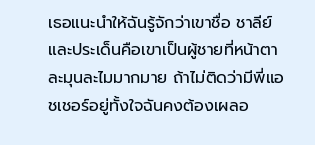เธอแนะนำให้ฉันรู้จักว่าเขาชื่อ ชาลีย์ และประเด็นคือเขาเป็นผู้ชายที่หน้าตาละมุนละไมมากมาย ถ้าไม่ติดว่ามีพี่แอชเชอร์อยู่ทั้งใจฉันคงต้องเผลอ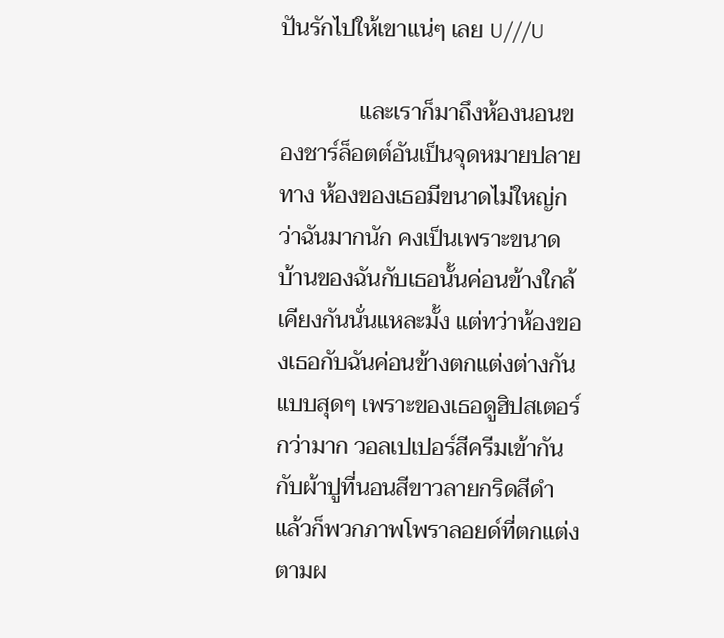ปันรักไปให้เขาแน่ๆ เลย U///U

              และเราก็มาถึงห้องนอนของชาร์ล็อตต์อันเป็นจุดหมายปลายทาง ห้องของเธอมีขนาดไม่ใหญ่กว่าฉันมากนัก คงเป็นเพราะขนาดบ้านของฉันกับเธอนั้นค่อนข้างใกล้เคียงกันนั่นแหละมั้ง แต่ทว่าห้องของเธอกับฉันค่อนข้างตกแต่งต่างกันแบบสุดๆ เพราะของเธอดูฮิปสเตอร์กว่ามาก วอลเปเปอร์สีครีมเข้ากันกับผ้าปูที่นอนสีขาวลายกริดสีดำ แล้วก็พวกภาพโพราลอยด์ที่ตกแต่งตามผ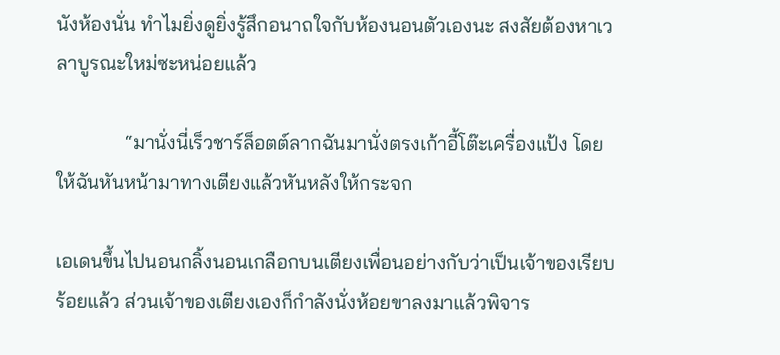นังห้องนั่น ทำไมยิ่งดูยิ่งรู้สึกอนาถใจกับห้องนอนตัวเองนะ สงสัยต้องหาเวลาบูรณะใหม่ซะหน่อยแล้ว

              “มานั่งนี่เร็วชาร์ล็อตต์ลากฉันมานั่งตรงเก้าอี้โต๊ะเครื่องแป้ง โดยให้ฉันหันหน้ามาทางเตียงแล้วหันหลังให้กระจก

เอเดนขึ้นไปนอนกลิ้งนอนเกลือกบนเตียงเพื่อนอย่างกับว่าเป็นเจ้าของเรียบร้อยแล้ว ส่วนเจ้าของเตียงเองก็กำลังนั่งห้อยขาลงมาแล้วพิจาร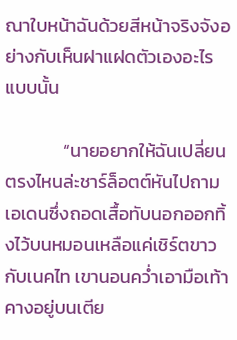ณาใบหน้าฉันด้วยสีหน้าจริงจังอย่างกับเห็นฝาแฝดตัวเองอะไรแบบนั้น

              “นายอยากให้ฉันเปลี่ยนตรงไหนล่ะชาร์ล็อตต์หันไปถามเอเดนซึ่งถอดเสื้อทับนอกออกทิ้งไว้บนหมอนเหลือแค่เชิร์ตขาวกับเนคไท เขานอนคว่ำเอามือเท้าคางอยู่บนเตีย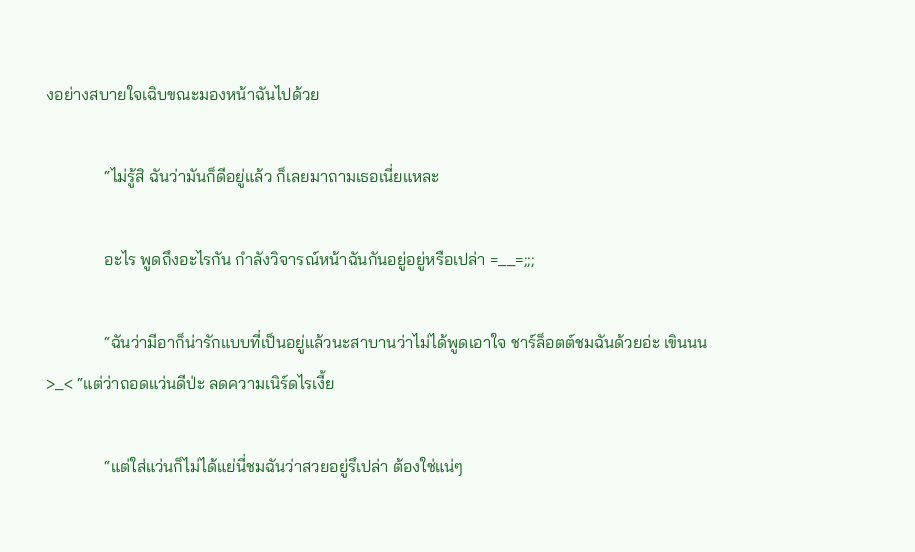งอย่างสบายใจเฉิบขณะมองหน้าฉันไปด้วย

              “ไม่รู้สิ ฉันว่ามันก็ดีอยู่แล้ว ก็เลยมาถามเธอเนี่ยแหละ

              อะไร พูดถึงอะไรกัน กำลังวิจารณ์หน้าฉันกันอยู่อยู่หรือเปล่า =__=;;;

              “ฉันว่ามีอาก็น่ารักแบบที่เป็นอยู่แล้วนะสาบานว่าไม่ได้พูดเอาใจ ชาร์ล็อตต์ชมฉันด้วยอ่ะ เขินนน >_< “แต่ว่าถอดแว่นดีป่ะ ลดความเนิร์ดไรเงี้ย

              “แต่ใส่แว่นก็ไม่ได้แย่นี่ชมฉันว่าสวยอยู่รึเปล่า ต้องใช่แน่ๆ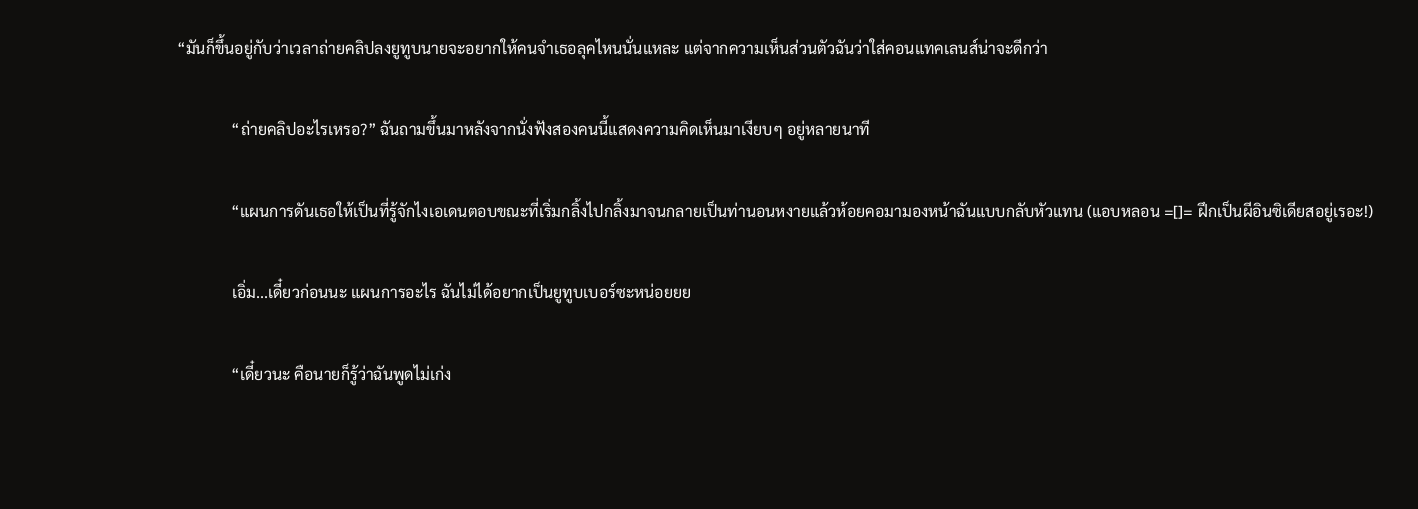“มันก็ขึ้นอยู่กับว่าเวลาถ่ายคลิปลงยูทูบนายจะอยากให้คนจำเธอลุคไหนนั่นแหละ แต่จากความเห็นส่วนตัวฉันว่าใส่คอนแทคเลนส์น่าจะดีกว่า

              “ถ่ายคลิปอะไรเหรอ?” ฉันถามขึ้นมาหลังจากนั่งฟังสองคนนี้แสดงความคิดเห็นมาเงียบๆ อยู่หลายนาที

              “แผนการดันเธอให้เป็นที่รู้จักไงเอเดนตอบขณะที่เริ่มกลิ้งไปกลิ้งมาจนกลายเป็นท่านอนหงายแล้วห้อยคอมามองหน้าฉันแบบกลับหัวแทน (แอบหลอน =[]= ฝึกเป็นผีอินซิเดียสอยู่เรอะ!)

              เอิ่ม...เดี๋ยวก่อนนะ แผนการอะไร ฉันไม่ได้อยากเป็นยูทูบเบอร์ซะหน่อยยย

              “เดี๋ยวนะ คือนายก็รู้ว่าฉันพูดไม่เก่ง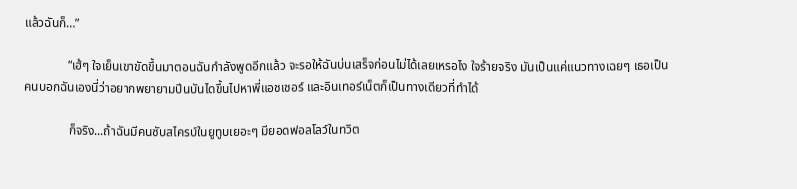แล้วฉันก็…”

              “เฮ้ๆ ใจเย็นเขาขัดขึ้นมาตอนฉันกำลังพูดอีกแล้ว จะรอให้ฉันบ่นเสร็จก่อนไม่ได้เลยเหรอไง ใจร้ายจริง มันเป็นแค่แนวทางเฉยๆ เธอเป็นคนบอกฉันเองนี่ว่าอยากพยายามปีนบันไดขึ้นไปหาพี่แอชเชอร์ และอินเทอร์เน็ตก็เป็นทางเดียวที่ทำได้

              ก็จริง...ถ้าฉันมีคนซับสไครบ์ในยูทูบเยอะๆ มียอดฟอลโลว์ในทวิต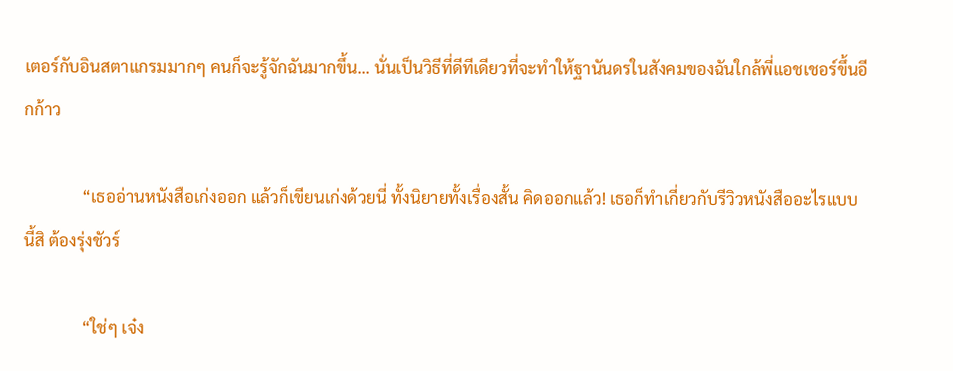เตอร์กับอินสตาแกรมมากๆ คนก็จะรู้จักฉันมากขึ้น... นั่นเป็นวิธีที่ดีทีเดียวที่จะทำให้ฐานันดรในสังคมของฉันใกล้พี่แอชเชอร์ขึ้นอีกก้าว

              “เธออ่านหนังสือเก่งออก แล้วก็เขียนเก่งด้วยนี่ ทั้งนิยายทั้งเรื่องสั้น คิดออกแล้ว! เธอก็ทำเกี่ยวกับรีวิวหนังสืออะไรแบบนี้สิ ต้องรุ่งชัวร์

              “ใช่ๆ เจ๋ง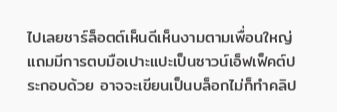ไปเลยชาร์ล็อตต์เห็นดีเห็นงามตามเพื่อนใหญ่แถมมีการตบมือเปาะแปะเป็นซาวน์เอ็ฟเฟ็คต์ประกอบด้วย อาจจะเขียนเป็นบล็อกไม่ก็ทำคลิป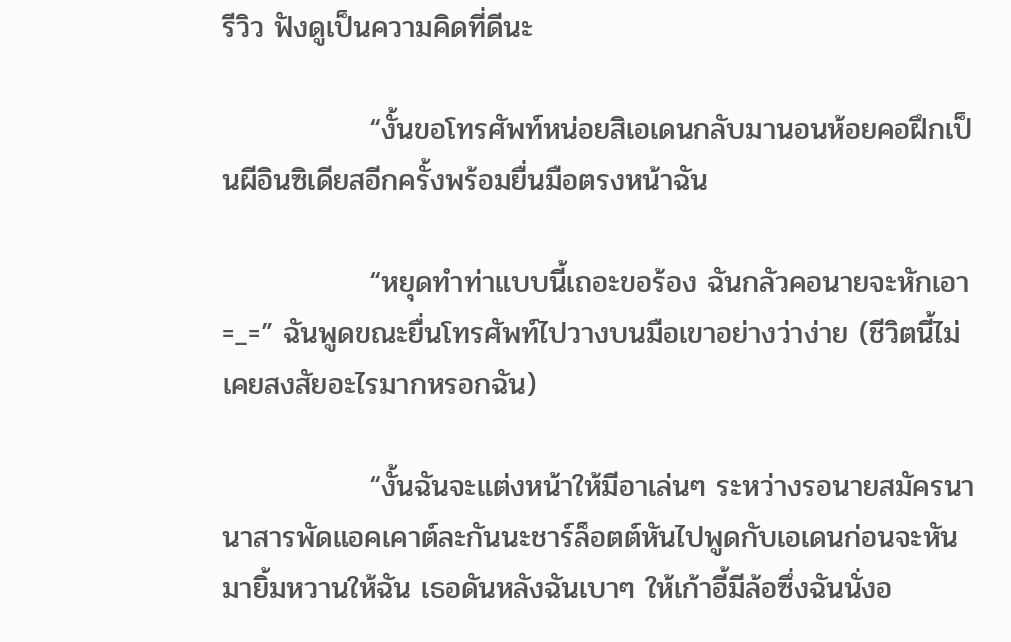รีวิว ฟังดูเป็นความคิดที่ดีนะ

              “งั้นขอโทรศัพท์หน่อยสิเอเดนกลับมานอนห้อยคอฝึกเป็นผีอินซิเดียสอีกครั้งพร้อมยื่นมือตรงหน้าฉัน

              “หยุดทำท่าแบบนี้เถอะขอร้อง ฉันกลัวคอนายจะหักเอา =_=” ฉันพูดขณะยื่นโทรศัพท์ไปวางบนมือเขาอย่างว่าง่าย (ชีวิตนี้ไม่เคยสงสัยอะไรมากหรอกฉัน)

              “งั้นฉันจะแต่งหน้าให้มีอาเล่นๆ ระหว่างรอนายสมัครนานาสารพัดแอคเคาต์ละกันนะชาร์ล็อตต์หันไปพูดกับเอเดนก่อนจะหันมายิ้มหวานให้ฉัน เธอดันหลังฉันเบาๆ ให้เก้าอี้มีล้อซึ่งฉันนั่งอ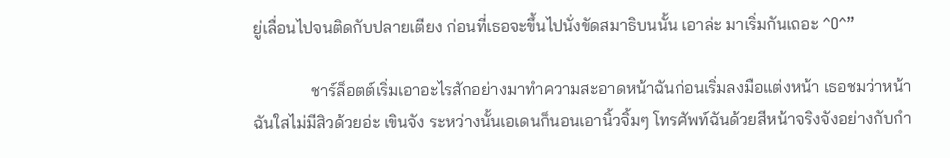ยู่เลื่อนไปจนติดกับปลายเตียง ก่อนที่เธอจะขึ้นไปนั่งขัดสมาธิบนนั้น เอาล่ะ มาเริ่มกันเถอะ ^O^”

              ชาร์ล็อตต์เริ่มเอาอะไรสักอย่างมาทำความสะอาดหน้าฉันก่อนเริ่มลงมือแต่งหน้า เธอชมว่าหน้าฉันใสไม่มีสิวด้วยอ่ะ เขินจัง ระหว่างนั้นเอเดนก็นอนเอานิ้วจิ้มๆ โทรศัพท์ฉันด้วยสีหน้าจริงจังอย่างกับกำ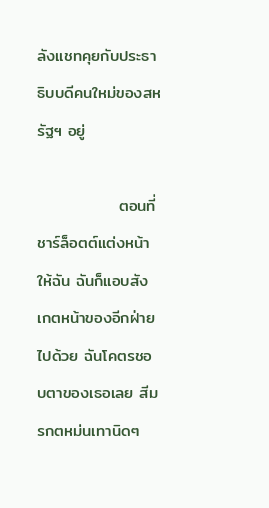ลังแชทคุยกับประธาธิบบดีคนใหม่ของสหรัฐฯ อยู่

              ตอนที่ชาร์ล็อตต์แต่งหน้าให้ฉัน ฉันก็แอบสังเกตหน้าของอีกฝ่ายไปด้วย ฉันโคตรชอบตาของเธอเลย สีมรกตหม่นเทานิดๆ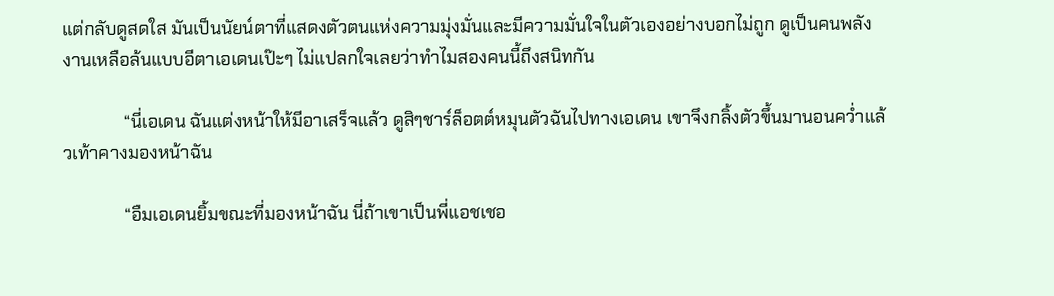แต่กลับดูสดใส มันเป็นนัยน์ตาที่แสดงตัวตนแห่งความมุ่งมั่นและมีความมั่นใจในตัวเองอย่างบอกไม่ถูก ดูเป็นคนพลังงานเหลือล้นแบบอีตาเอเดนเป๊ะๆ ไม่แปลกใจเลยว่าทำไมสองคนนี้ถึงสนิทกัน

              “นี่เอเดน ฉันแต่งหน้าให้มีอาเสร็จแล้ว ดูสิๆชาร์ล็อตต์หมุนตัวฉันไปทางเอเดน เขาจึงกลิ้งตัวขึ้นมานอนคว่ำแล้วเท้าคางมองหน้าฉัน

              “อืมเอเดนยิ้มขณะที่มองหน้าฉัน นี่ถ้าเขาเป็นพี่แอชเชอ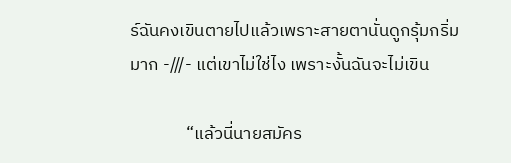ร์ฉันคงเขินตายไปแล้วเพราะสายตานั่นดูกรุ้มกริ่มมาก -///- แต่เขาไม่ใช่ไง เพราะงั้นฉันจะไม่เขิน

              “แล้วนี่นายสมัคร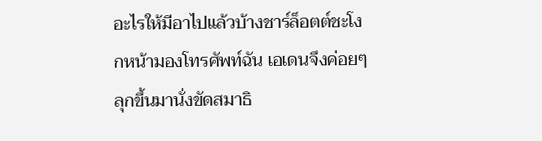อะไรให้มีอาไปแล้วบ้างชาร์ล็อตต์ชะโงกหน้ามองโทรศัพท์ฉัน เอเดนจึงค่อยๆ ลุกขึ้นมานั่งขัดสมาธิ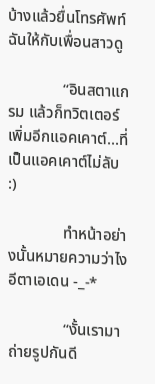บ้างแล้วยื่นโทรศัพท์ฉันให้กับเพื่อนสาวดู

              “อินสตาแกรม แล้วก็ทวิตเตอร์เพิ่มอีกแอคเคาต์...ที่เป็นแอคเคาต์ไม่ลับ :)

              ทำหน้าอย่างนั้นหมายความว่าไงอีตาเอเดน -_-*

              “งั้นเรามาถ่ายรูปกันดี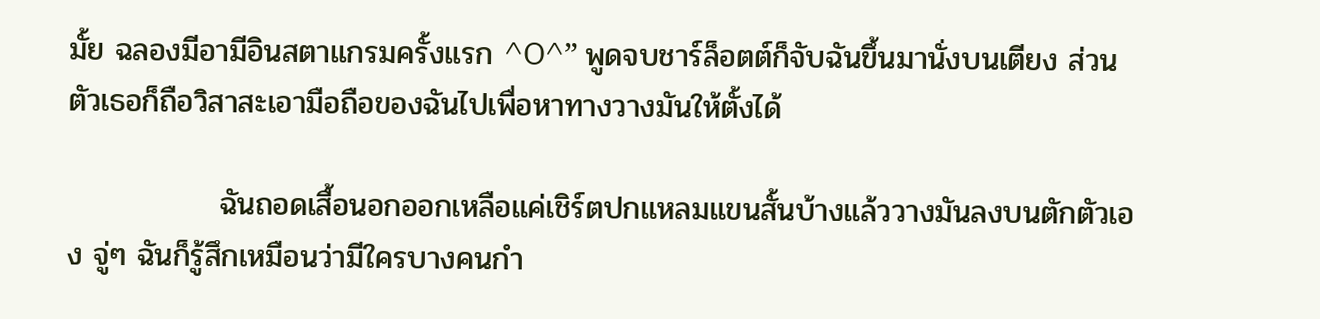มั้ย ฉลองมีอามีอินสตาแกรมครั้งแรก ^O^” พูดจบชาร์ล็อตต์ก็จับฉันขึ้นมานั่งบนเตียง ส่วนตัวเธอก็ถือวิสาสะเอามือถือของฉันไปเพื่อหาทางวางมันให้ตั้งได้

              ฉันถอดเสื้อนอกออกเหลือแค่เชิร์ตปกแหลมแขนสั้นบ้างแล้ววางมันลงบนตักตัวเอง จู่ๆ ฉันก็รู้สึกเหมือนว่ามีใครบางคนกำ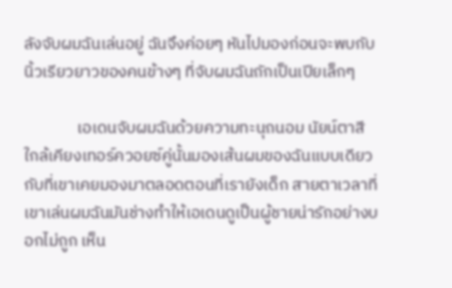ลังจับผมฉันเล่นอยู่ ฉันจึงค่อยๆ หันไปมองก่อนจะพบกับนิ้วเรียวยาวของคนข้างๆ ที่จับผมฉันถักเป็นเปียเล็กๆ

              เอเดนจับผมฉันด้วยความทะนุถนอม นัยน์ตาสีใกล้เคียงเทอร์ควอยซ์คู่นั้นมองเส้นผมของฉันแบบเดียวกับที่เขาเคยมองมาตลอดตอนที่เรายังเด็ก สายตาเวลาที่เขาเล่นผมฉันมันช่างทำให้เอเดนดูเป็นผู้ชายน่ารักอย่างบอกไม่ถูก เห็น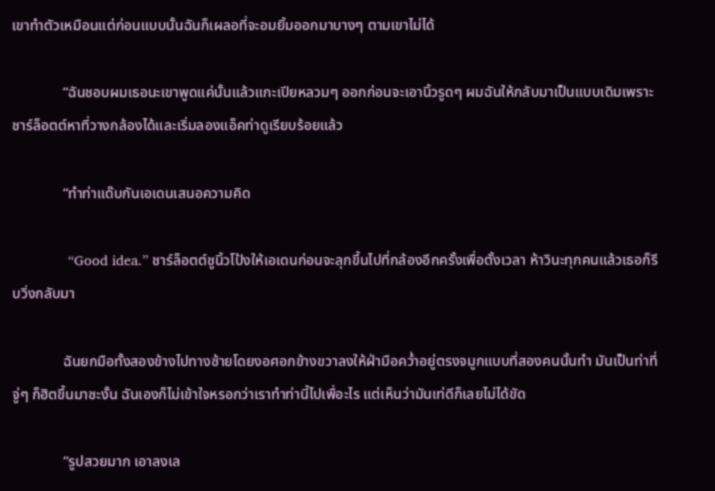เขาทำตัวเหมือนแต่ก่อนแบบนั้นฉันก็เผลอที่จะอมยิ้มออกมาบางๆ ตามเขาไม่ได้

              “ฉันชอบผมเธอนะเขาพูดแค่นั้นแล้วแกะเปียหลวมๆ ออกก่อนจะเอานิ้วรูดๆ ผมฉันให้กลับมาเป็นแบบเดิมเพราะชาร์ล็อตต์หาที่วางกล้องได้และเริ่มลองแอ็คท่าดูเรียบร้อยแล้ว

              “ทำท่าแด๊บกันเอเดนเสนอความคิด

              “Good idea.” ชาร์ล็อตต์ชูนิ้วโป้งให้เอเดนก่อนจะลุกขึ้นไปที่กล้องอีกครั้งเพื่อตั้งเวลา ห้าวินะทุกคนแล้วเธอก็รีบวิ่งกลับมา

              ฉันยกมือทั้งสองข้างไปทางซ้ายโดยงอศอกข้างขวาลงให้ฝ่ามือคว่ำอยู่ตรงจมูกแบบที่สองคนนั้นทำ มันเป็นท่าที่จู่ๆ ก็ฮิตขึ้นมาซะงั้น ฉันเองก็ไม่เข้าใจหรอกว่าเราทำท่านี้ไปเพื่อะไร แต่เห็นว่ามันเท่ดีก็เลยไม่ได้ขัด

              “รูปสวยมาก เอาลงเล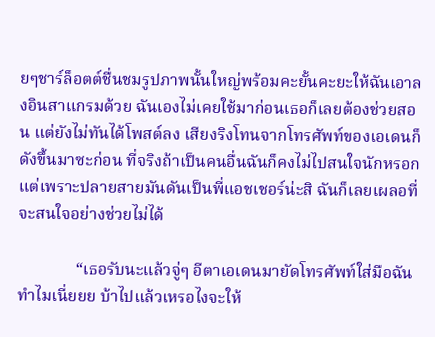ยๆชาร์ล็อตต์ชื่นชมรูปภาพนั้นใหญ่พร้อมคะยั้นคะยะให้ฉันเอาลงอินสาแกรมด้วย ฉันเองไม่เคยใช้มาก่อนเธอก็เลยต้องช่วยสอน แต่ยังไม่ทันได้โพสต์ลง เสียงริงโทนจากโทรศัพท์ของเอเดนก็ดังขึ้นมาซะก่อน ที่จริงถ้าเป็นคนอื่นฉันก็คงไม่ไปสนใจนักหรอก แต่เพราะปลายสายมันดันเป็นพี่แอชเชอร์น่ะสิ ฉันก็เลยเผลอที่จะสนใจอย่างช่วยไม่ได้

              “เธอรับนะแล้วจู่ๆ อีตาเอเดนมายัดโทรศัพท์ใส่มือฉันทำไมเนี่ยยย บ้าไปแล้วเหรอไงจะให้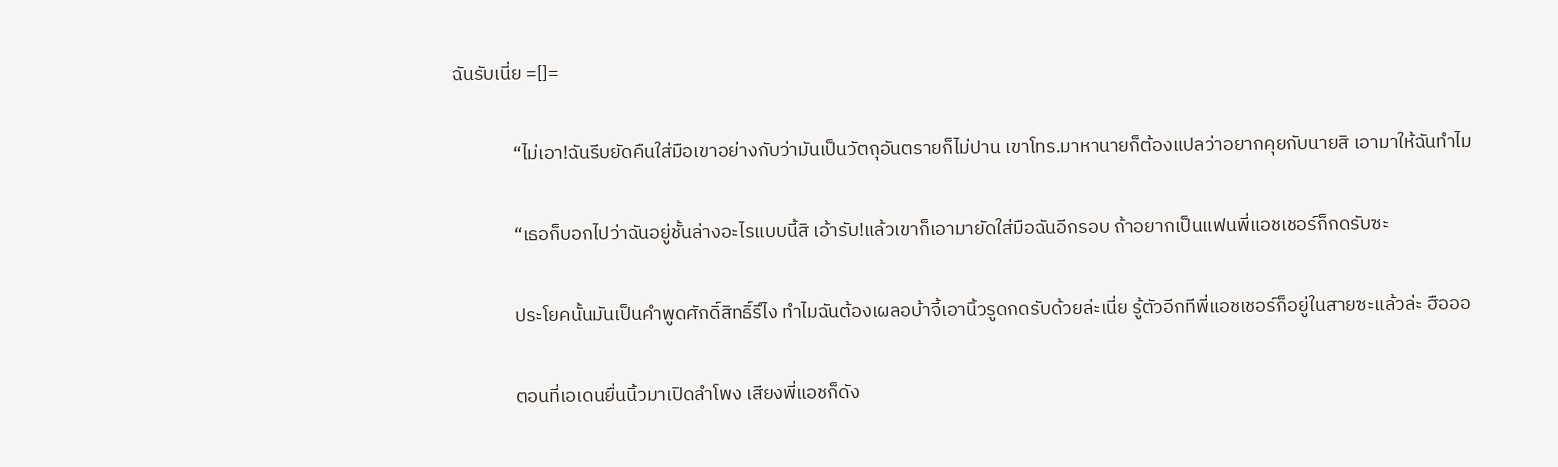ฉันรับเนี่ย =[]=

              “ไม่เอา!ฉันรีบยัดคืนใส่มือเขาอย่างกับว่ามันเป็นวัตถุอันตรายก็ไม่ปาน เขาโทร.มาหานายก็ต้องแปลว่าอยากคุยกับนายสิ เอามาให้ฉันทำไม

              “เธอก็บอกไปว่าฉันอยู่ชั้นล่างอะไรแบบนี้สิ เอ้ารับ!แล้วเขาก็เอามายัดใส่มือฉันอีกรอบ ถ้าอยากเป็นแฟนพี่แอชเชอร์ก็กดรับซะ

              ประโยคนั้นมันเป็นคำพูดศักดิ์สิทธิ์รึไง ทำไมฉันต้องเผลอบ้าจี้เอานิ้วรูดกดรับด้วยล่ะเนี่ย รู้ตัวอีกทีพี่แอชเชอร์ก็อยู่ในสายซะแล้วล่ะ ฮือออ

              ตอนที่เอเดนยื่นนิ้วมาเปิดลำโพง เสียงพี่แอชก็ดัง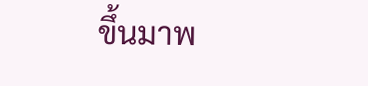ขึ้นมาพ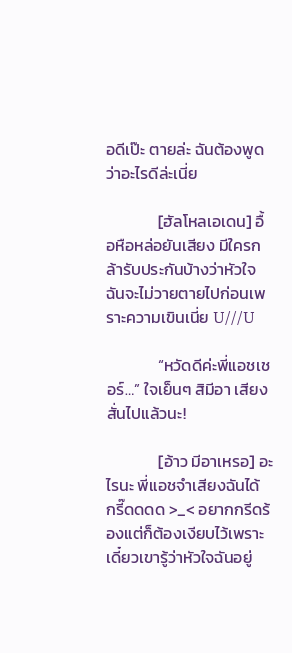อดีเป๊ะ ตายล่ะ ฉันต้องพูดว่าอะไรดีล่ะเนี่ย

              [ฮัลโหลเอเดน] อื้อหือหล่อยันเสียง มีใครกล้ารับประกันบ้างว่าหัวใจฉันจะไม่วายตายไปก่อนเพราะความเขินเนี่ย U///U

              “หวัดดีค่ะพี่แอชเชอร์…” ใจเย็นๆ สิมีอา เสียงสั่นไปแล้วนะ!

              [อ้าว มีอาเหรอ] อะไรนะ พี่แอชจำเสียงฉันได้ กรี๊ดดดด >_< อยากกรีดร้องแต่ก็ต้องเงียบไว้เพราะเดี๋ยวเขารู้ว่าหัวใจฉันอยู่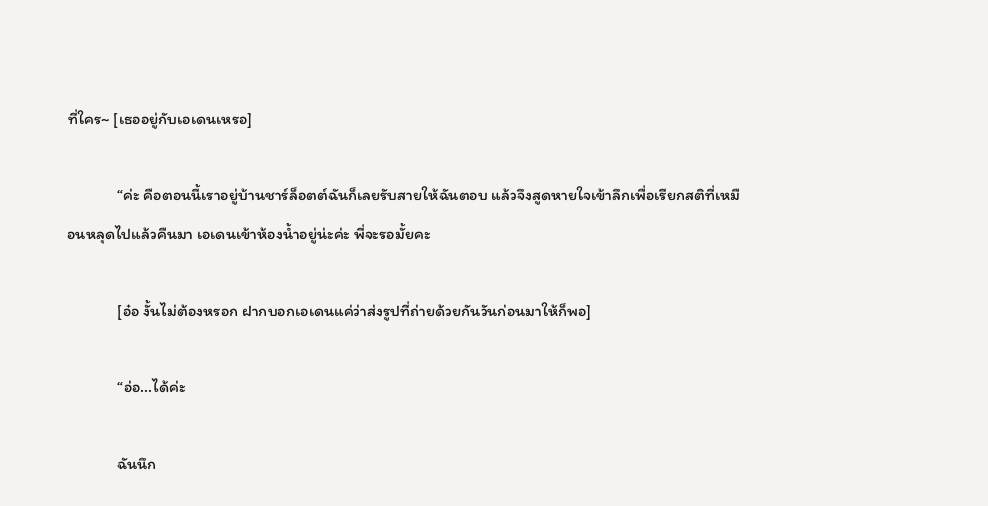ที่ใคร~ [เธออยู่กับเอเดนเหรอ]

              “ค่ะ คือตอนนี้เราอยู่บ้านชาร์ล็อตต์ฉันก็เลยรับสายให้ฉันตอบ แล้วจึงสูดหายใจเข้าลึกเพื่อเรียกสติที่เหมือนหลุดไปแล้วคืนมา เอเดนเข้าห้องน้ำอยู่น่ะค่ะ พี่จะรอมั้ยคะ

              [อ๋อ งั้นไม่ต้องหรอก ฝากบอกเอเดนแค่ว่าส่งรูปที่ถ่ายด้วยกันวันก่อนมาให้ก็พอ]

              “อ่อ...ได้ค่ะ

              ฉันนึก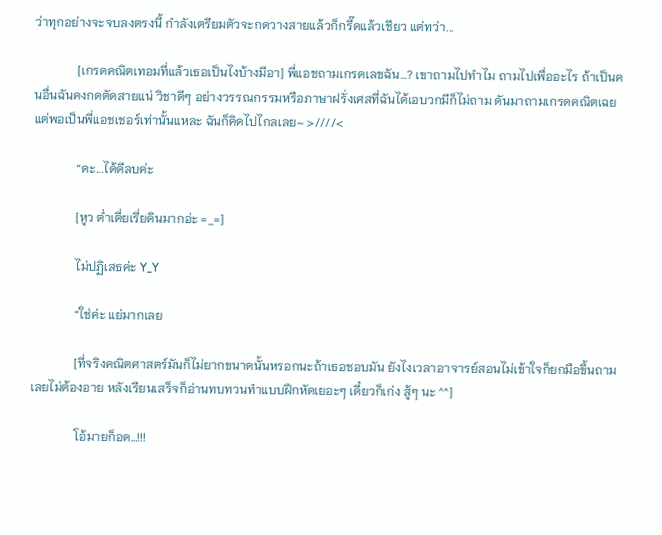ว่าทุกอย่างจะจบลงตรงนี้ กำลังเตรียมตัวจะกดวางสายแล้วก็กรี๊ดแล้วเชียว แต่ทว่า...

              [เกรดคณิตเทอมที่แล้วเธอเป็นไงบ้างมีอา] พี่แอชถามเกรดเลขฉัน…? เขาถามไปทำไม ถามไปเพื่ออะไร ถ้าเป็นคนอื่นฉันคงกดตัดสายแน่ วิชาดีๆ อย่างวรรณกรรมหรือภาษาฝรั่งเศสที่ฉันได้เอบวกมีก็ไม่ถาม ดันมาถามเกรดคณิตเฉย แต่พอเป็นพี่แอชเชอร์เท่านั้นแหละ ฉันก็คิดไปไกลเลย~ >////<

              “ดะ...ได้ดีลบค่ะ

              [หูว ต่ำเตี่ยเรี่ยดินมากอ่ะ =_=]

              ไม่ปฏิเสธค่ะ Y_Y

              “ใช่ค่ะ แย่มากเลย

              [ที่จริงคณิตศาสตร์มันก็ไม่ยากขนาดนั้นหรอกนะถ้าเธอชอบมัน ยังไงเวลาอาจารย์สอนไม่เข้าใจก็ยกมือขึ้นถามเลยไม่ต้องอาย หลังเรียนเสร็จก็อ่านทบทวนทำแบบฝึกหัดเยอะๆ เดี๋ยวก็เก่ง สู้ๆ นะ ^^]

              โอ้มายก็อด…!!!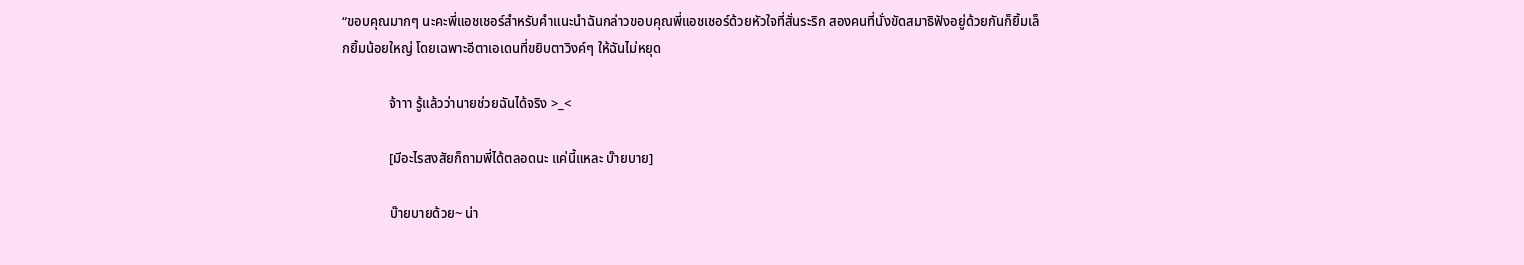“ขอบคุณมากๆ นะคะพี่แอชเชอร์สำหรับคำแนะนำฉันกล่าวขอบคุณพี่แอชเชอร์ด้วยหัวใจที่สั่นระริก สองคนที่นั่งขัดสมาธิฟังอยู่ด้วยกันก็ยิ้มเล็กยิ้มน้อยใหญ่ โดยเฉพาะอีตาเอเดนที่ขยิบตาวิงค์ๆ ให้ฉันไม่หยุด

              จ้าาา รู้แล้วว่านายช่วยฉันได้จริง >_<

              [มีอะไรสงสัยก็ถามพี่ได้ตลอดนะ แค่นี้แหละ บ๊ายบาย]

              บ๊ายบายด้วย~ น่า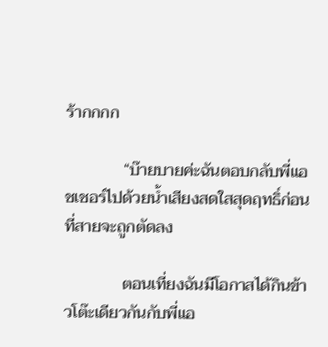ร้ากกกก

              “บ๊ายบายค่ะฉันตอบกลับพี่แอชเชอร์ไปด้วยน้ำเสียงสดใสสุดฤทธิ์ก่อนที่สายจะถูกตัดลง

              ตอนเที่ยงฉันมีโอกาสได้กินข้าวโต๊ะเดียวกันกับพี่แอ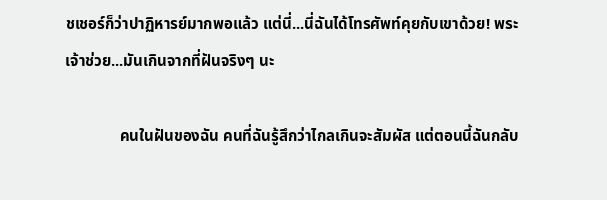ชเชอร์ก็ว่าปาฏิหารย์มากพอแล้ว แต่นี่...นี่ฉันได้โทรศัพท์คุยกับเขาด้วย! พระเจ้าช่วย...มันเกินจากที่ฝันจริงๆ นะ

              คนในฝันของฉัน คนที่ฉันรู้สึกว่าไกลเกินจะสัมผัส แต่ตอนนี้ฉันกลับ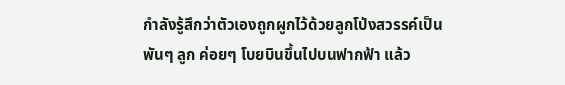กำลังรู้สึกว่าตัวเองถูกผูกไว้ด้วยลูกโป่งสวรรค์เป็นพันๆ ลูก ค่อยๆ โบยบินขึ้นไปบนฟากฟ้า แล้ว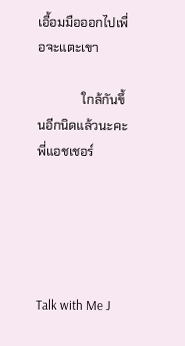เอื้อมมือออกไปเพื่อจะแตะเขา

              ใกล้กันขึ้นอีกนิดแล้วนะคะพี่แอชเชอร์





Talk with Me J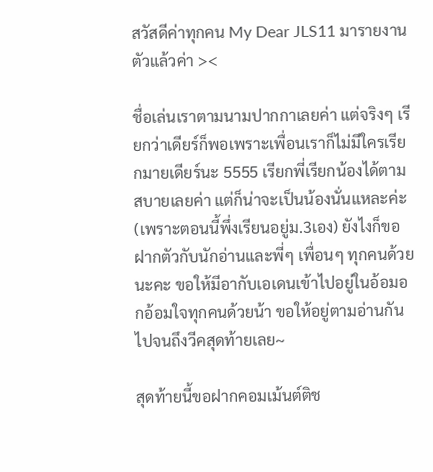สวัสดีค่าทุกคน My Dear JLS11 มารายงานตัวแล้วค่า ><

ชื่อเล่นเราตามนามปากกาเลยค่า แต่จริงๆ เรียกว่าเดียร์ก็พอเพราะเพื่อนเราก็ไม่มีใครเรียกมายเดียร์นะ 5555 เรียกพี่เรียกน้องได้ตามสบายเลยค่า แต่ก็น่าจะเป็นน้องนั่นแหละค่ะ (เพราะตอนนี้พึ่งเรียนอยู่ม.3เอง) ยังไงก็ขอฝากตัวกับนักอ่านและพี่ๆ เพื่อนๆ ทุกคนด้วยนะคะ ขอให้มีอากับเอเดนเข้าไปอยู่ในอ้อมอกอ้อมใจทุกคนด้วยน้า ขอให้อยู่ตามอ่านกันไปจนถึงวีคสุดท้ายเลย~

สุดท้ายนี้ขอฝากคอมเม้นต์ติช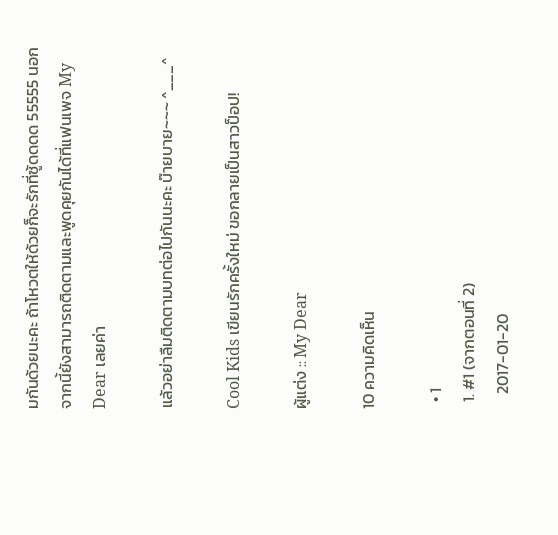มกันด้วยนะคะ ถ้าโหวตให้ด้วยก็จะรักที่ซู้ดดดด 55555 นอกจากนี้ยังสามารถติดตามและพูดคุยกันได้ที่แฟนเพจ My Dear เลยค่า

แล้วอย่าลืมติดตามบทต่อไปกันนะคะ บ๊ายบาย~~~ ^___^

Cool Kids เขียนรักครั้งใหม่ ขอกลายเป็นสาวป็อป!

ผู้แต่ง :: My Dear

10 ความคิดเห็น

  • 1
  1. #1 (จากตอนที่ 2)
    2017-01-20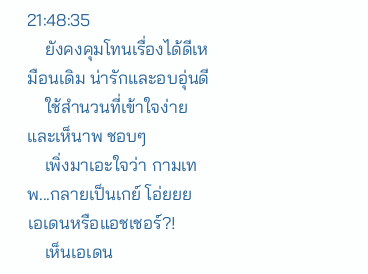21:48:35
    ยังคงคุมโทนเรื่องได้ดีเหมือนเดิม น่ารักและอบอุ่นดี
    ใช้สำนวนที่เข้าใจง่ายและเห็นาพ ชอบๆ
    เพิ่งมาเอะใจว่า กามเทพ...กลายเป็นเกย์ โอ่ยยย เอเดนหรือแอชเชอร์?!
    เห็นเอเดน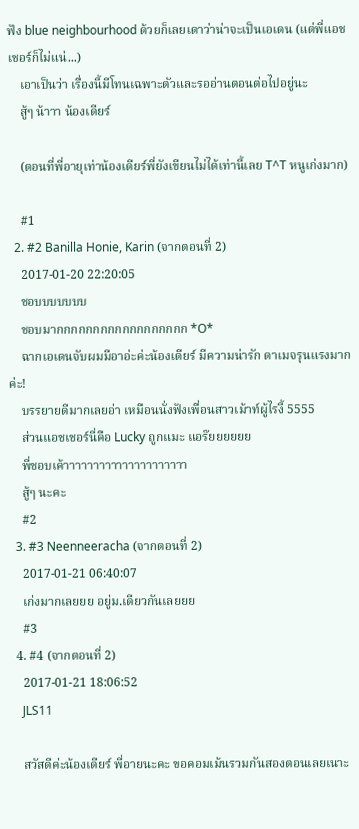ฟัง blue neighbourhood ด้วยก็เลยเดาว่าน่าจะเป็นเอเดน (แต่พี่แอชเชอร์ก็ไม่แน่...)
    เอาเป็นว่า เรื่องนี้มีโทนเฉพาะตัวและรออ่านตอนต่อไปอยู่นะ
    สู้ๆ น้าาา น้องเดียร์

    (ตอนที่พี่อายุเท่าน้องเดียร์พี่ยังเขียนไม่ได้เท่านี้เลย T^T หนูเก่งมาก)

    #1
  2. #2 Banilla Honie, Karin (จากตอนที่ 2)
    2017-01-20 22:20:05
    ชอบบบบบบบ
    ชอบมากกกกกกกกกกกกกกกกกก *O*
    ฉากเอเดนจับผมมีอาอ่ะค่ะน้องเดียร์ มีความน่ารัก ดาเมจรุนแรงมากค่ะ!
    บรรยายดีมากเลยอ่า เหมือนนั่งฟังเพื่อนสาวเม้าท์ผู้ไรงี้ 5555
    ส่วนแอชเชอร์นี่คือ Lucky ถูกแมะ แอร๊ยยยยยย
    พี่ชอบเค้าาาาาาาาาาาาาาาาาาาาา
    สู้ๆ นะคะ
    #2
  3. #3 Neenneeracha (จากตอนที่ 2)
    2017-01-21 06:40:07
    เก่งมากเลยยย อยู่ม.เดียวกันเลยยย
    #3
  4. #4 (จากตอนที่ 2)
    2017-01-21 18:06:52
    JLS11

    สวัสดีค่ะน้องเดียร์ พี่อายนะคะ ขอคอมเม้นรวมกันสองตอนเลยเนาะ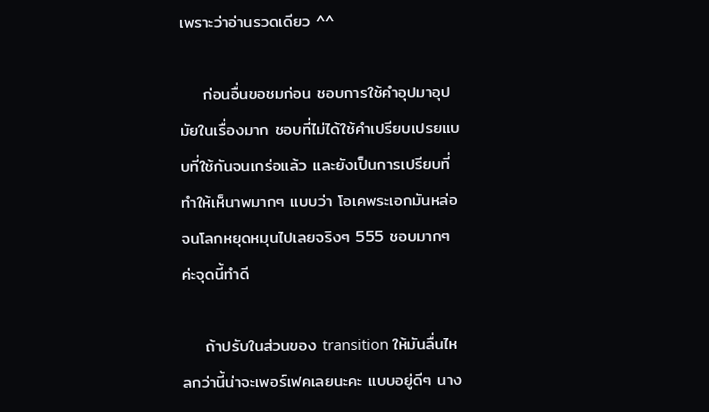เพราะว่าอ่านรวดเดียว ^^

    ก่อนอื่นขอชมก่อน ชอบการใช้คำอุปมาอุปมัยในเรื่องมาก ชอบที่ไม่ได้ใช้คำเปรียบเปรยแบบที่ใช้กันจนเกร่อแล้ว และยังเป็นการเปรียบที่ทำให้เห็นาพมากๆ แบบว่า โอเคพระเอกมันหล่อจนโลกหยุดหมุนไปเลยจริงๆ 555 ชอบมากๆ ค่ะจุดนี้ทำดี

    ถ้าปรับในส่วนของ transition ให้มันลื่นไหลกว่านี้น่าจะเพอร์เฟคเลยนะคะ แบบอยู่ดีๆ นาง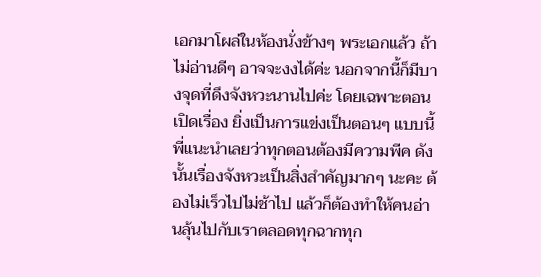เอกมาโผล่ในห้องนั่งข้างๆ พระเอกแล้ว ถ้าไม่อ่านดีๆ อาจจะงงได้ค่ะ นอกจากนี้ก็มีบางจุดที่ดึงจังหวะนานไปค่ะ โดยเฉพาะตอนเปิดเรื่อง ยิ่งเป็นการแข่งเป็นตอนๆ แบบนี้พี่แนะนำเลยว่าทุกตอนต้องมีความพีค ดังนั้นเรื่องจังหวะเป็นสิ่งสำคัญมากๆ นะคะ ต้องไม่เร็วไปไม่ช้าไป แล้วก็ต้องทำให้คนอ่านลุ้นไปกับเราตลอดทุกฉากทุก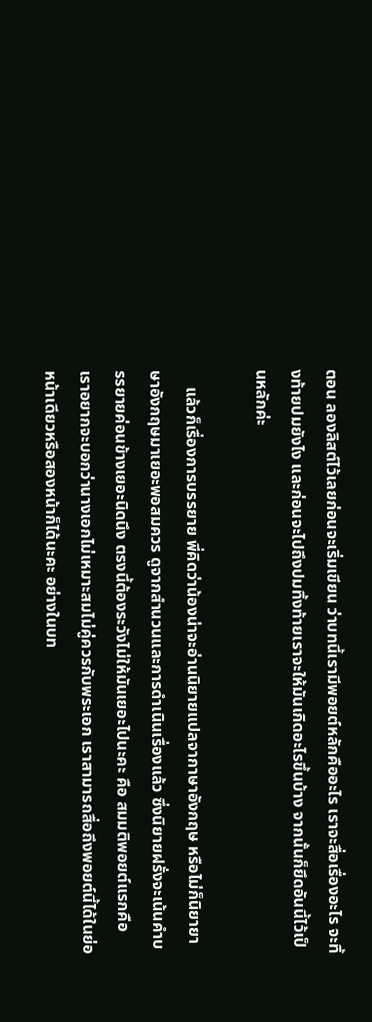ตอน ลองลิสต์ไว้เลยก่อนจะเริ่มเขียน ว่าบทนี้เรามีพอยต์หลักคืออะไร เราจะสื่อเรื่องอะไร จะทิ้งท้ายปมยังไง และก่อนจะไปถึงปมทิ้งท้ายเราจะให้มันเกิดอะไรขึ้นบ้าง จากนั้นก็ยึดอันนี้ไว้เป็นหลักค่ะ

    แล้วก็เรื่องการบรรยาย พี่คิดว่าน้องน่าจะอ่านนิยายแปลจากาษาอังกฤษ หรือไม่ก็นิยายาษาอังกฤษมาเยอะพอสมควร ดูจากสำนวนและการดำเนินเรื่องแล้ว ซึ่งนิยายฝรั่งจะเน้นคำบรรยายค่อนข้างเยอะนิดนึง ตรงนี้ต้องระวังไม่ให้มันเยอะไปนะคะ คือ สมมติพอยต์แรกคือ เราอยากจะบอกว่านางเอกไม่เหมาะสมไม่คู่ควรกับพระเอก เราสามารถสื่อถึงพอยต์นี้ได้ในย่อหน้าเดียวหรือสองหน้าก็ได้นะคะ อย่างในบท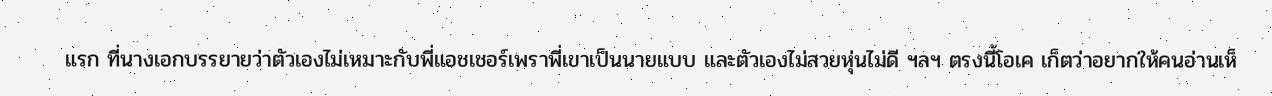แรก ที่นางเอกบรรยายว่าตัวเองไม่เหมาะกับพี่แอชเชอร์เพราพี่เขาเป็นนายแบบ และตัวเองไม่สวยหุ่นไม่ดี ฯลฯ ตรงนี้โอเค เก็ตว่าอยากให้คนอ่านเห็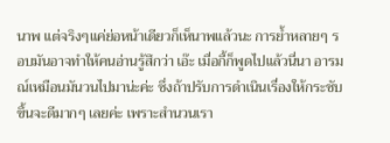นาพ แต่จริงๆแค่ย่อหน้าเดียวก็เห็นาพแล้วนะ การย้ำหลายๆ รอบมันอาจทำให้คนอ่านรู้สึกว่า เอ๊ะ เมื่อกี้ก็พูดไปแล้วนี่นา อารมณ์เหมือนมันวนไปมาน่ะค่ะ ซึ่งถ้าปรับการดำเนินเรื่องให้กระชับขึ้นจะดีมากๆ เลยค่ะ เพราะสำนวนเรา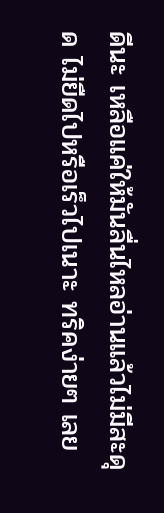ดีนะ เหลือแค่ให้มันลื่นไหลอ่านแล้วไม่มีสะดุด ไม่ยืดไปหรือเร็วไปเนาะ ทริคง่ายๆ เลย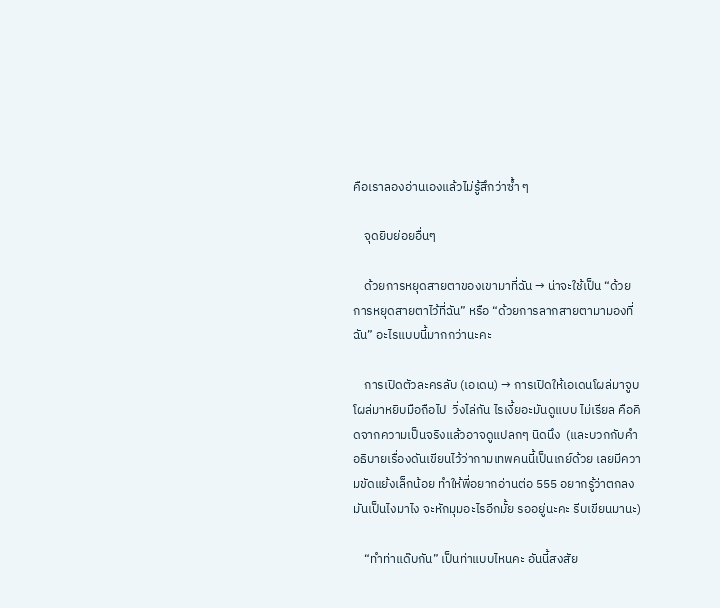คือเราลองอ่านเองแล้วไม่รู้สึกว่าซ้ำ ๆ

    จุดยิบย่อยอื่นๆ

    ด้วยการหยุดสายตาของเขามาที่ฉัน → น่าจะใช้เป็น “ด้วยการหยุดสายตาไว้ที่ฉัน” หรือ “ด้วยการลากสายตามามองที่ฉัน” อะไรแบบนี้มากกว่านะคะ

    การเปิดตัวละครลับ (เอเดน) → การเปิดให้เอเดนโผล่มาจูบ โผล่มาหยิบมือถือไป  วิ่งไล่กัน ไรเงี้ยอะมันดูแบบ ไม่เรียล คือคิดจากความเป็นจริงแล้วอาจดูแปลกๆ นิดนึง  (และบวกกับคำอธิบายเรื่องดันเขียนไว้ว่ากามเทพคนนี้เป็นเกย์ด้วย เลยมีความขัดแย้งเล็กน้อย ทำให้พี่อยากอ่านต่อ 555 อยากรู้ว่าตกลงมันเป็นไงมาไง จะหักมุมอะไรอีกมั้ย รออยู่นะคะ รีบเขียนมานะ)

    “ทำท่าแด๊บกัน” เป็นท่าแบบไหนคะ อันนี้สงสัย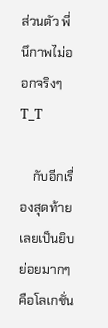ส่วนตัว พี่นึกาพไม่ออกจริงๆ T_T

    กับอีกเรื่องสุดท้ายเลยเป็นยิบย่อยมากๆ คือโลเกชั่น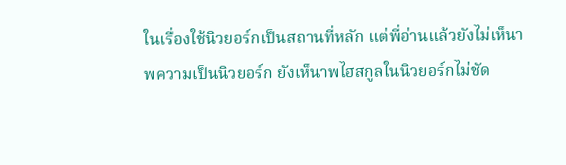ในเรื่องใช้นิวยอร์กเป็นสถานที่หลัก แต่พี่อ่านแล้วยังไม่เห็นาพความเป็นนิวยอร์ก ยังเห็นาพไฮสกูลในนิวยอร์กไม่ชัด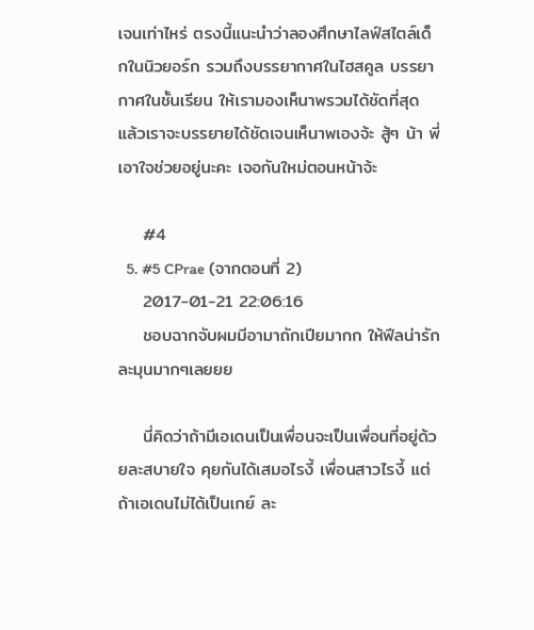เจนเท่าไหร่ ตรงนี้แนะนำว่าลองศึกษาไลฟ์สไตล์เด็กในนิวยอร์ก รวมถึงบรรยากาศในไฮสคูล บรรยากาศในชั้นเรียน ให้เรามองเห็นาพรวมได้ชัดที่สุด แล้วเราจะบรรยายได้ชัดเจนเห็นาพเองจ้ะ สู้ๆ น้า พี่เอาใจช่วยอยู่นะคะ เจอกันใหม่ตอนหน้าจ้ะ

    #4
  5. #5 CPrae (จากตอนที่ 2)
    2017-01-21 22:06:16
    ชอบฉากจับผมมีอามาถักเปียมากก ให้ฟีลน่ารัก ละมุนมากๆเลยยย

    นี่คิดว่าถ้ามีเอเดนเป็นเพื่อนจะเป็นเพื่อนที่อยู่ด้วยละสบายใจ คุยกันได้เสมอไรงี้ เพื่อนสาวไรงี้ แต่ถ้าเอเดนไม่ได้เป็นเกย์ ละ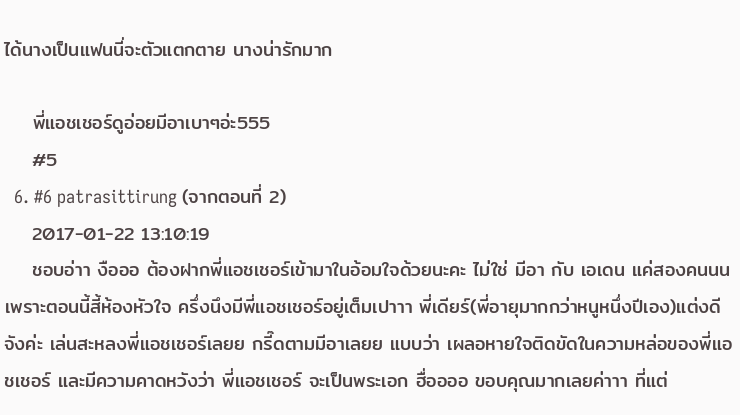ได้นางเป็นแฟนนี่จะตัวแตกตาย นางน่ารักมาก

    พี่แอชเชอร์ดูอ่อยมีอาเบาๆอ่ะ555
    #5
  6. #6 patrasittirung (จากตอนที่ 2)
    2017-01-22 13:10:19
    ชอบอ่าา งือออ ต้องฝากพี่แอชเชอร์เข้ามาในอ้อมใจด้วยนะคะ ไม่ใช่ มีอา กับ เอเดน แค่สองคนนน เพราะตอนนี้สี้ห้องหัวใจ ครึ่งนึงมีพี่แอชเชอร์อยู่เต็มเปาาา พี่เดียร์(พี่อายุมากกว่าหนูหนึ่งปีเอง)แต่งดีจังค่ะ เล่นสะหลงพี่แอชเชอร์เลยย กรี๊ดตามมีอาเลยย แบบว่า เผลอหายใจติดขัดในความหล่อของพี่แอชเชอร์ และมีความคาดหวังว่า พี่แอชเชอร์ จะเป็นพระเอก ฮื่ออออ ขอบคุณมากเลยค่าาา ที่แต่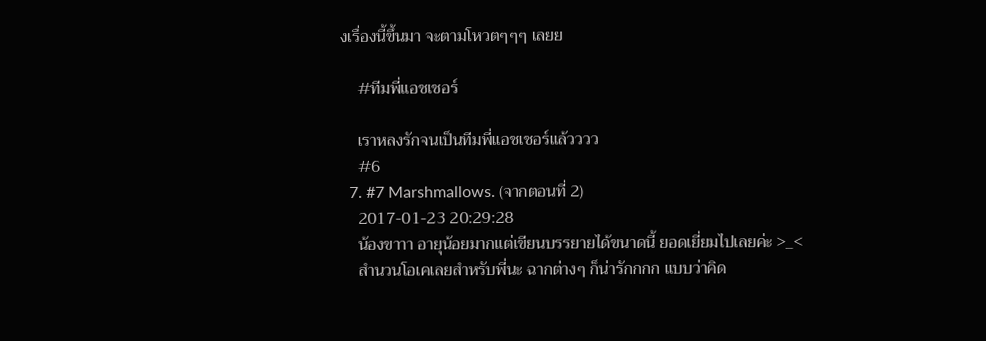งเรื่องนี้ขึ้นมา จะตามโหวตๆๆๆ เลยย

    #ทีมพี่แอชเชอร์

    เราหลงรักจนเป็นทีมพี่แอชเชอร์แล้วววว
    #6
  7. #7 Marshmallows. (จากตอนที่ 2)
    2017-01-23 20:29:28
    น้องขาาา อายุน้อยมากแต่เขียนบรรยายได้ขนาดนี้ ยอดเยี่ยมไปเลยค่ะ >_<
    สำนวนโอเคเลยสำหรับพี่นะ ฉากต่างๆ ก็น่ารักกกก แบบว่าคิด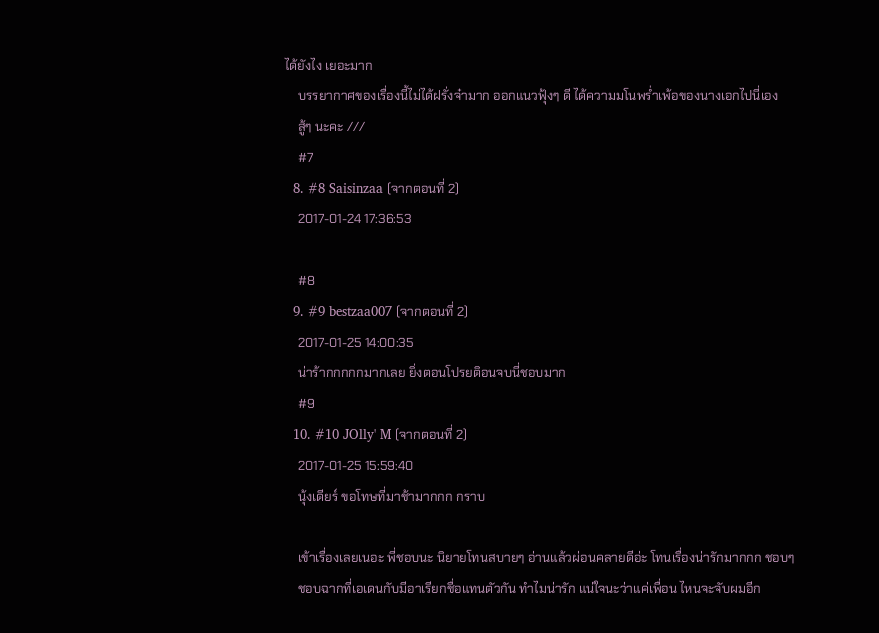ได้ยังไง เยอะมาก
    บรรยากาศของเรื่องนี้ไม่ได้ฝรั่งจ๋ามาก ออกแนวฟุ้งๆ ดี ได้ความมโนพร่ำเพ้อของนางเอกไปนี่เอง
    สู้ๆ นะคะ ///
    #7
  8. #8 Saisinzaa (จากตอนที่ 2)
    2017-01-24 17:36:53

    #8
  9. #9 bestzaa007 (จากตอนที่ 2)
    2017-01-25 14:00:35
    น่าร้ากกกกกมากเลย ยิ่งตอนโปรยติอนจบนี่ชอบมาก
    #9
  10. #10 JOlly' M (จากตอนที่ 2)
    2017-01-25 15:59:40
    นุ้งเดียร์ ขอโทษที่มาช้ามากกก กราบ

    เข้าเรื่องเลยเนอะ พี่ชอบนะ นิยายโทนสบายๆ อ่านแล้วผ่อนคลายดีอ่ะ โทนเรื่องน่ารักมากกก ชอบๆ
    ชอบฉากที่เอเดนกับมีอาเรียกชื่อแทนตัวกัน ทำไมน่ารัก แน่ใจนะว่าแค่เพื่อน ไหนจะจับผมอีก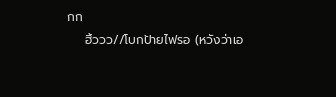กก
    ฮิ้ววว//โบกป้ายไฟรอ (หวังว่าเอ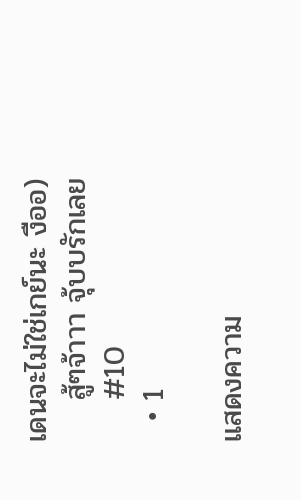เดนจะไม่ใช่เกย์นะ งืออ)
    สู้ๆจ้าาา จุ้บบรักเลย
    #10
  • 1

แสดงความ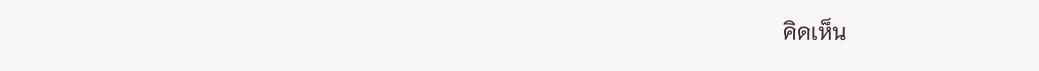คิดเห็น